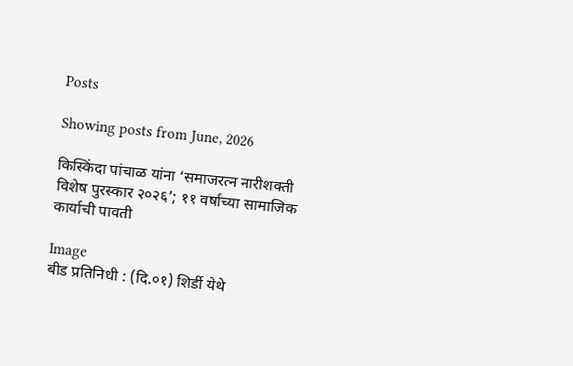Posts

Showing posts from June, 2026

किस्किंदा पांचाळ यांना ‘समाजरत्न नारीशक्ती विशेष पुरस्कार २०२६’; ११ वर्षांच्या सामाजिक कार्याची पावती

Image
बीड प्रतिनिधी : (दि.०१) शिर्डी येथे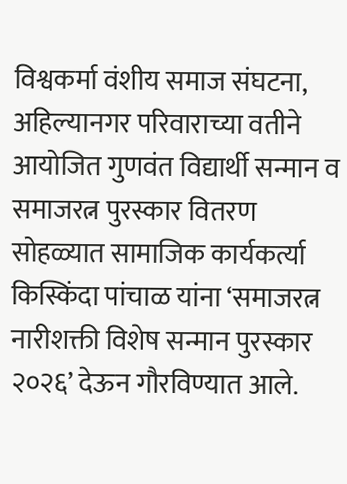विश्वकर्मा वंशीय समाज संघटना, अहिल्यानगर परिवाराच्या वतीने आयोजित गुणवंत विद्यार्थी सन्मान व समाजरत्न पुरस्कार वितरण सोहळ्यात सामाजिक कार्यकर्त्या किस्किंदा पांचाळ यांना ‘समाजरत्न नारीशक्ती विशेष सन्मान पुरस्कार २०२६’ देऊन गौरविण्यात आले.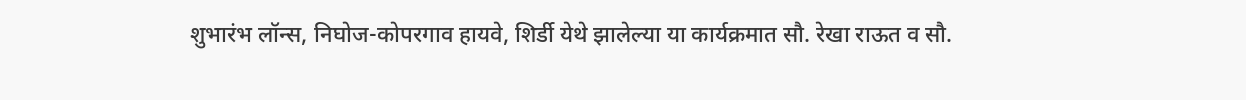शुभारंभ लॉन्स, निघोज-कोपरगाव हायवे, शिर्डी येथे झालेल्या या कार्यक्रमात सौ. रेखा राऊत व सौ.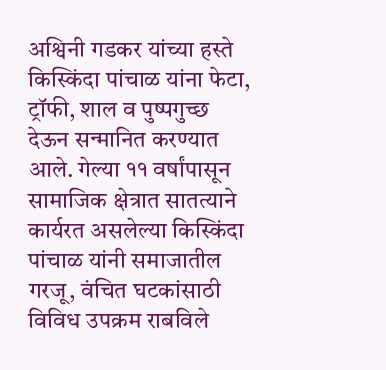अश्विनी गडकर यांच्या हस्ते किस्किंदा पांचाळ यांना फेटा, ट्रॉफी, शाल व पुष्पगुच्छ देऊन सन्मानित करण्यात आले. गेल्या ११ वर्षांपासून सामाजिक क्षेत्रात सातत्याने कार्यरत असलेल्या किस्किंदा पांचाळ यांनी समाजातील गरजू, वंचित घटकांसाठी विविध उपक्रम राबविले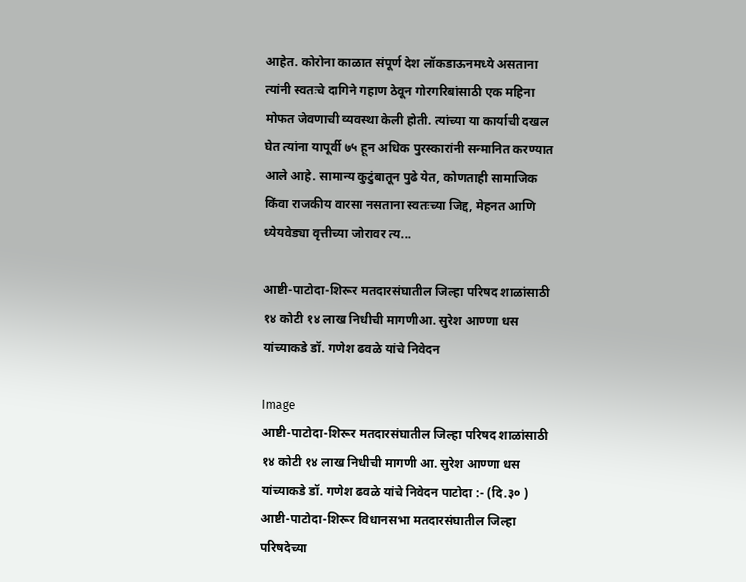आहेत. कोरोना काळात संपूर्ण देश लॉकडाऊनमध्ये असताना त्यांनी स्वतःचे दागिने गहाण ठेवून गोरगरिबांसाठी एक महिना मोफत जेवणाची व्यवस्था केली होती. त्यांच्या या कार्याची दखल घेत त्यांना यापूर्वी ७५ हून अधिक पुरस्कारांनी सन्मानित करण्यात आले आहे. सामान्य कुटुंबातून पुढे येत, कोणताही सामाजिक किंवा राजकीय वारसा नसताना स्वतःच्या जिद्द, मेहनत आणि ध्येयवेड्या वृत्तीच्या जोरावर त्य...

आष्टी-पाटोदा-शिरूर मतदारसंघातील जिल्हा परिषद शाळांसाठी १४ कोटी १४ लाख निधीची मागणीआ. सुरेश आण्णा धस यांच्याकडे डॉ. गणेश ढवळे यांचे निवेदन

Image
आष्टी-पाटोदा-शिरूर मतदारसंघातील जिल्हा परिषद शाळांसाठी १४ कोटी १४ लाख निधीची मागणी आ. सुरेश आण्णा धस यांच्याकडे डॉ. गणेश ढवळे यांचे निवेदन पाटोदा :- (दि.३० ) आष्टी-पाटोदा-शिरूर विधानसभा मतदारसंघातील जिल्हा परिषदेच्या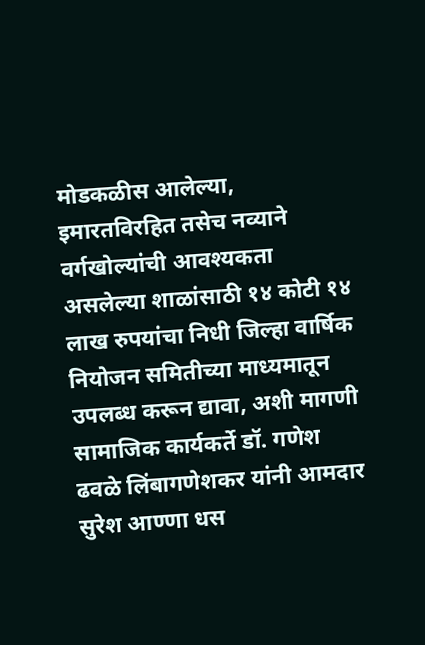मोडकळीस आलेल्या, इमारतविरहित तसेच नव्याने वर्गखोल्यांची आवश्यकता असलेल्या शाळांसाठी १४ कोटी १४ लाख रुपयांचा निधी जिल्हा वार्षिक नियोजन समितीच्या माध्यमातून उपलब्ध करून द्यावा, अशी मागणी सामाजिक कार्यकर्ते डॉ. गणेश ढवळे लिंबागणेशकर यांनी आमदार सुरेश आण्णा धस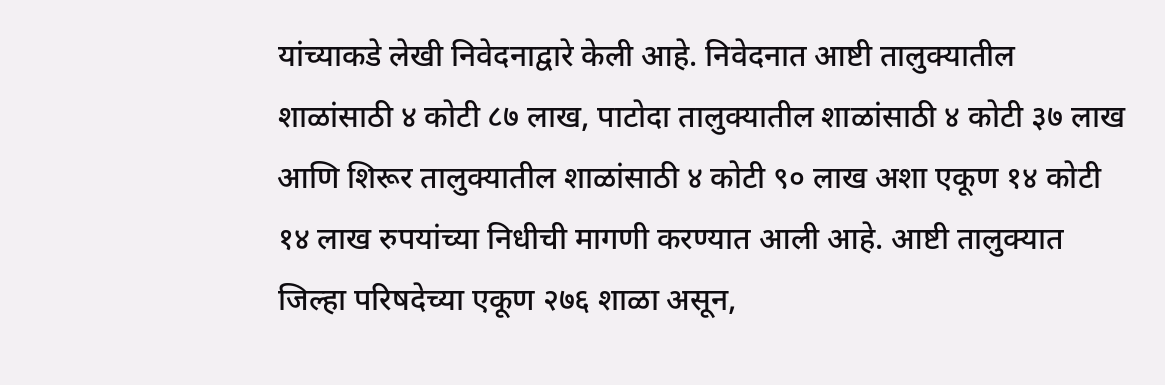यांच्याकडे लेखी निवेदनाद्वारे केली आहे. निवेदनात आष्टी तालुक्यातील शाळांसाठी ४ कोटी ८७ लाख, पाटोदा तालुक्यातील शाळांसाठी ४ कोटी ३७ लाख आणि शिरूर तालुक्यातील शाळांसाठी ४ कोटी ९० लाख अशा एकूण १४ कोटी १४ लाख रुपयांच्या निधीची मागणी करण्यात आली आहे. आष्टी तालुक्यात जिल्हा परिषदेच्या एकूण २७६ शाळा असून,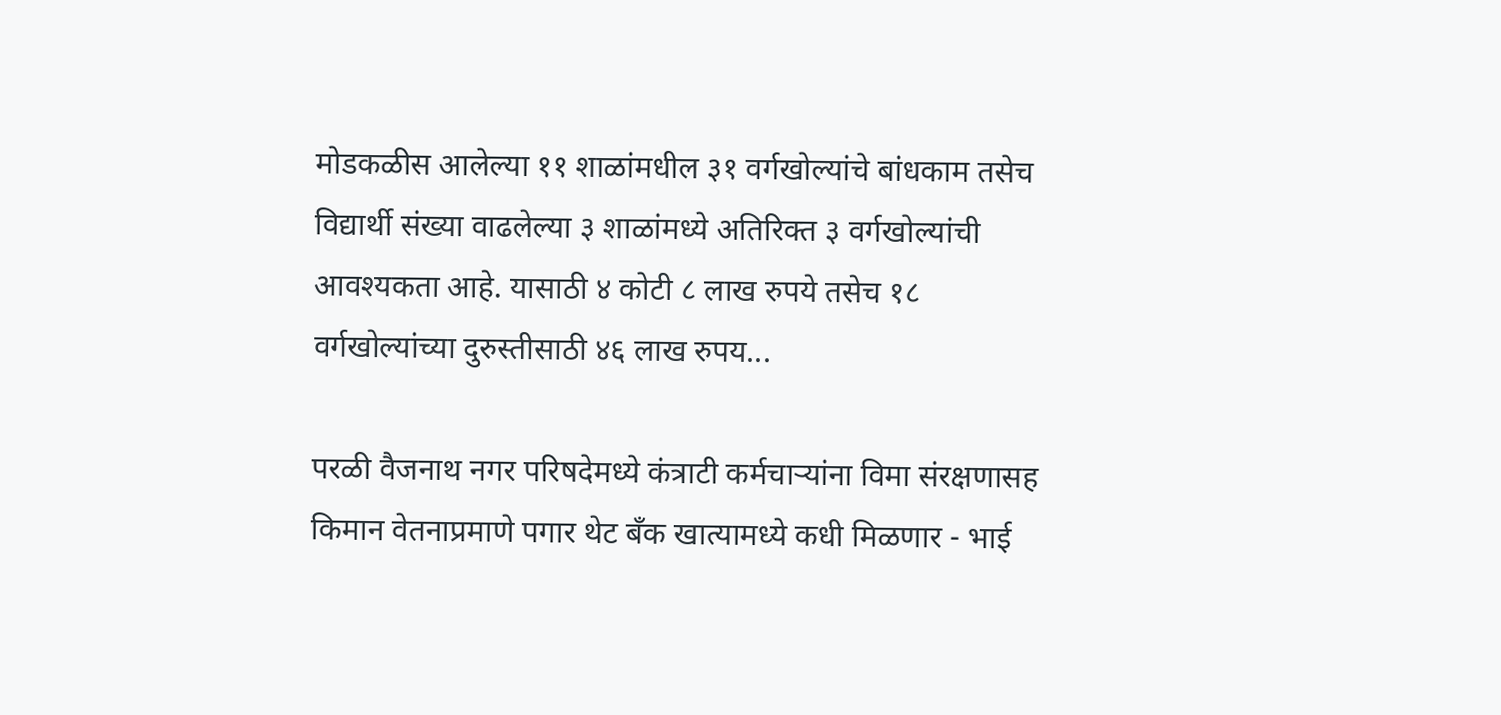मोडकळीस आलेल्या ११ शाळांमधील ३१ वर्गखोल्यांचे बांधकाम तसेच विद्यार्थी संख्या वाढलेल्या ३ शाळांमध्ये अतिरिक्त ३ वर्गखोल्यांची आवश्यकता आहे. यासाठी ४ कोटी ८ लाख रुपये तसेच १८ वर्गखोल्यांच्या दुरुस्तीसाठी ४६ लाख रुपय...

परळी वैजनाथ नगर परिषदेमध्ये कंत्राटी कर्मचाऱ्यांना विमा संरक्षणासह किमान वेतनाप्रमाणे पगार थेट बँक खात्यामध्ये कधी मिळणार - भाई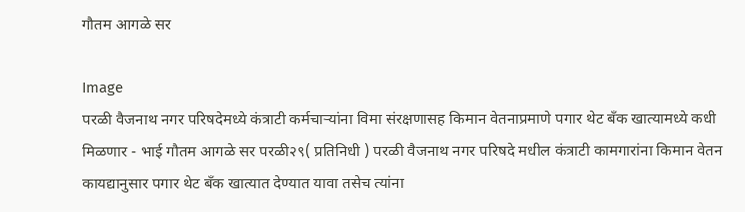गौतम आगळे सर

Image
परळी वैजनाथ नगर परिषदेमध्ये कंत्राटी कर्मचाऱ्यांना विमा संरक्षणासह किमान वेतनाप्रमाणे पगार थेट बँक खात्यामध्ये कधी मिळणार - भाई गौतम आगळे सर परळी२९( प्रतिनिधी ) परळी वैजनाथ नगर परिषदे मधील कंत्राटी कामगारांना किमान वेतन कायद्यानुसार पगार थेट बँक खात्यात देण्यात यावा तसेच त्यांना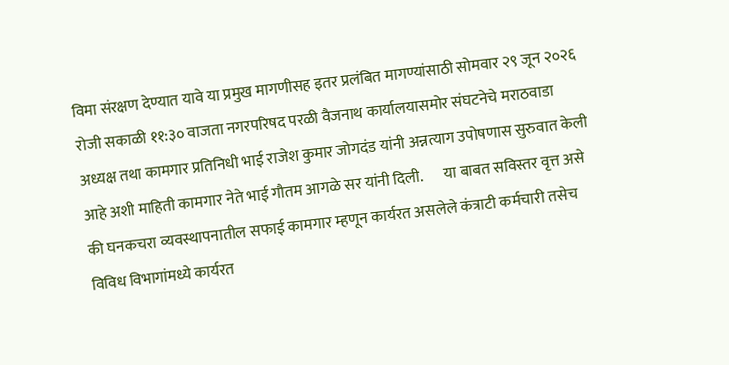विमा संरक्षण देण्यात यावे या प्रमुख मागणीसह इतर प्रलंबित मागण्यांसाठी सोमवार २९ जून २०२६ रोजी सकाळी ११:३० वाजता नगरपरिषद परळी वैजनाथ कार्यालयासमोर संघटनेचे मराठवाडा अध्यक्ष तथा कामगार प्रतिनिधी भाई राजेश कुमार जोगदंड यांनी अन्नत्याग उपोषणास सुरुवात केली आहे अशी माहिती कामगार नेते भाई गौतम आगळे सर यांनी दिली.       या बाबत सविस्तर वृत्त असे की घनकचरा व्यवस्थापनातील सफाई कामगार म्हणून कार्यरत असलेले कंत्राटी कर्मचारी तसेच विविध विभागांमध्ये कार्यरत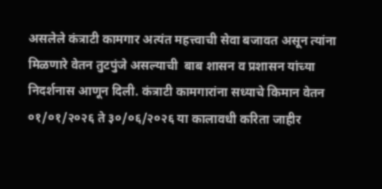असलेले कंत्राटी कामगार अत्यंत महत्त्वाची सेवा बजावत असून त्यांना मिळणारे वेतन तुटपुंजे असल्याची  बाब शासन व प्रशासन यांच्या निदर्शनास आणून दिली. कंत्राटी कामगारांना सध्याचे किमान वेतन ०१/०१/२०२६ ते ३०/०६/२०२६ या कालावधी करिता जाहीर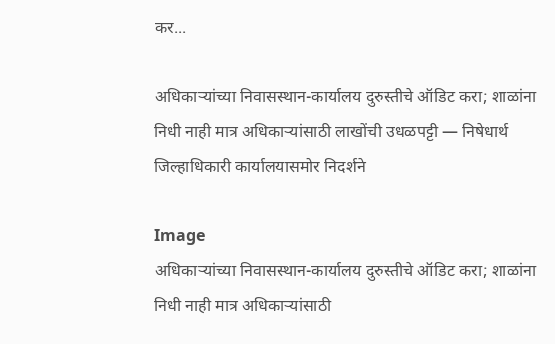कर...

अधिकाऱ्यांच्या निवासस्थान-कार्यालय दुरुस्तीचे ऑडिट करा; शाळांना निधी नाही मात्र अधिकाऱ्यांसाठी लाखोंची उधळपट्टी — निषेधार्थ जिल्हाधिकारी कार्यालयासमोर निदर्शने

Image
अधिकाऱ्यांच्या निवासस्थान-कार्यालय दुरुस्तीचे ऑडिट करा; शाळांना निधी नाही मात्र अधिकाऱ्यांसाठी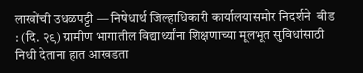लाखोंची उधळपट्टी — निषेधार्थ जिल्हाधिकारी कार्यालयासमोर निदर्शने  बीड : (दि. २९) ग्रामीण भागातील विद्यार्थ्यांना शिक्षणाच्या मूलभूत सुविधांसाठी निधी देताना हात आखडता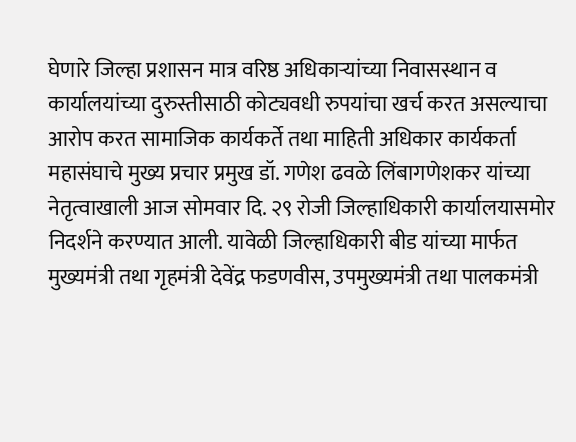घेणारे जिल्हा प्रशासन मात्र वरिष्ठ अधिकाऱ्यांच्या निवासस्थान व कार्यालयांच्या दुरुस्तीसाठी कोट्यवधी रुपयांचा खर्च करत असल्याचा आरोप करत सामाजिक कार्यकर्ते तथा माहिती अधिकार कार्यकर्ता महासंघाचे मुख्य प्रचार प्रमुख डॉ. गणेश ढवळे लिंबागणेशकर यांच्या नेतृत्वाखाली आज सोमवार दि. २९ रोजी जिल्हाधिकारी कार्यालयासमोर निदर्शने करण्यात आली. यावेळी जिल्हाधिकारी बीड यांच्या मार्फत मुख्यमंत्री तथा गृहमंत्री देवेंद्र फडणवीस, उपमुख्यमंत्री तथा पालकमंत्री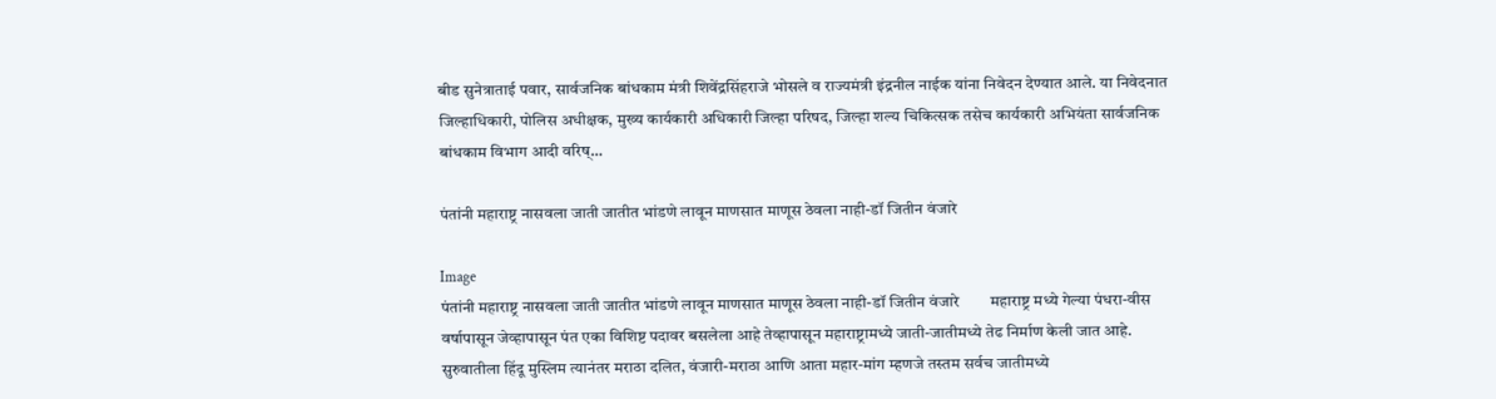बीड सुनेत्राताई पवार, सार्वजनिक बांधकाम मंत्री शिवेंद्रसिंहराजे भोसले व राज्यमंत्री इंद्रनील नाईक यांना निवेदन देण्यात आले. या निवेदनात जिल्हाधिकारी, पोलिस अधीक्षक, मुख्य कार्यकारी अधिकारी जिल्हा परिषद, जिल्हा शल्य चिकित्सक तसेच कार्यकारी अभियंता सार्वजनिक बांधकाम विभाग आदी वरिष्...

पंतांनी महाराष्ट्र नासवला जाती जातीत भांडणे लावून माणसात माणूस ठेवला नाही-डॉ जितीन वंजारे

Image
पंतांनी महाराष्ट्र नासवला जाती जातीत भांडणे लावून माणसात माणूस ठेवला नाही-डॉ जितीन वंजारे        महाराष्ट्र मध्ये गेल्या पंधरा-वीस वर्षापासून जेव्हापासून पंत एका विशिष्ट पदावर बसलेला आहे तेव्हापासून महाराष्ट्रामध्ये जाती-जातीमध्ये तेढ निर्माण केली जात आहे. सुरुवातीला हिंदू मुस्लिम त्यानंतर मराठा दलित, वंजारी-मराठा आणि आता महार-मांग म्हणजे तस्तम सर्वच जातीमध्ये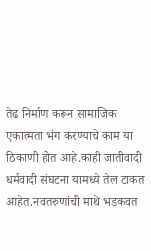तेढ निर्माण करून सामाजिक एकात्मता भंग करण्याचे काम या ठिकाणी होत आहे.काही जातीवादी धर्मवादी संघटना यामध्ये तेल टाकत आहेत.नवतरुणांची माथे भडकवत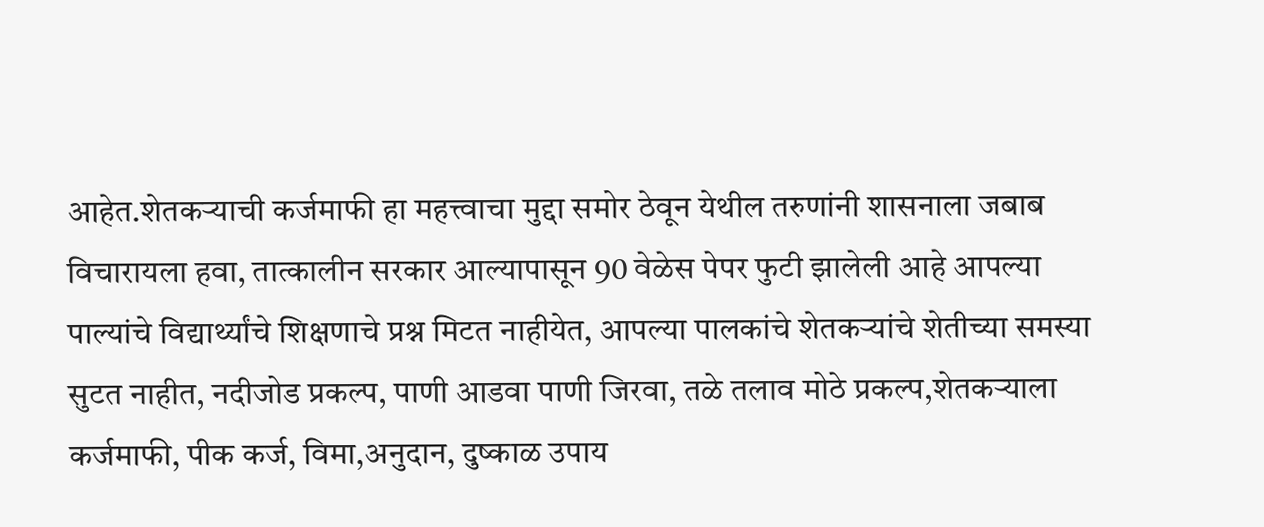आहेत.शेतकऱ्याची कर्जमाफी हा महत्त्वाचा मुद्दा समोर ठेवून येथील तरुणांनी शासनाला जबाब विचारायला हवा, तात्कालीन सरकार आल्यापासून 90 वेळेस पेपर फुटी झालेली आहे आपल्या पाल्यांचे विद्यार्थ्यांचे शिक्षणाचे प्रश्न मिटत नाहीयेत, आपल्या पालकांचे शेतकऱ्यांचे शेतीच्या समस्या सुटत नाहीत, नदीजोड प्रकल्प, पाणी आडवा पाणी जिरवा, तळे तलाव मोठे प्रकल्प,शेतकऱ्याला कर्जमाफी, पीक कर्ज, विमा,अनुदान, दुष्काळ उपाय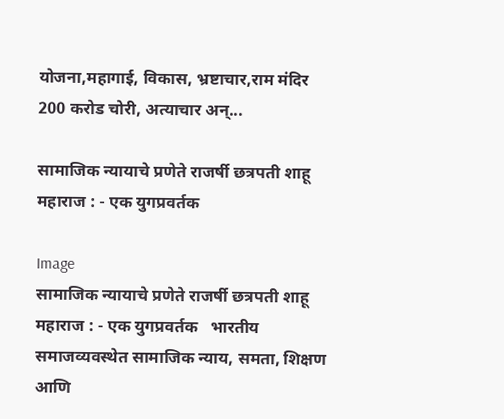योजना,महागाई, विकास, भ्रष्टाचार,राम मंदिर 200 करोड चोरी, अत्याचार अन्...

सामाजिक न्यायाचे प्रणेते राजर्षी छत्रपती शाहू महाराज : - एक युगप्रवर्तक

Image
सामाजिक न्यायाचे प्रणेते राजर्षी छत्रपती शाहू महाराज : - एक युगप्रवर्तक   भारतीय समाजव्यवस्थेत सामाजिक न्याय, समता, शिक्षण आणि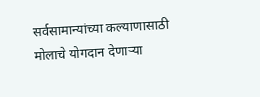सर्वसामान्यांच्या कल्याणासाठी मोलाचे योगदान देणाऱ्या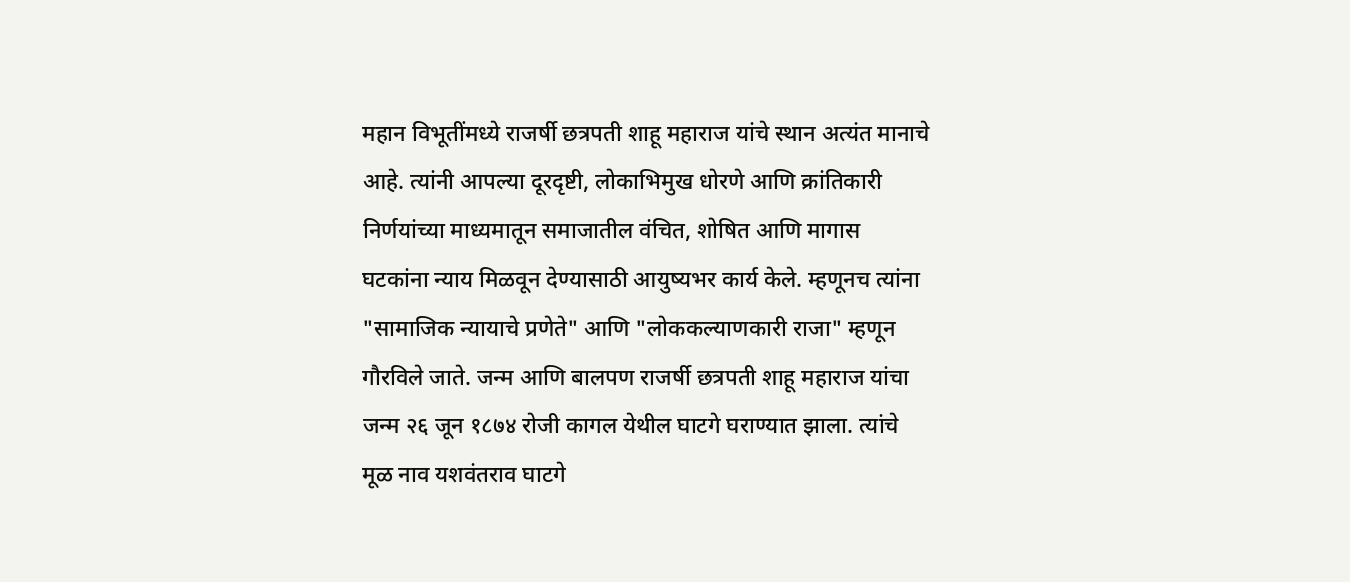महान विभूतींमध्ये राजर्षी छत्रपती शाहू महाराज यांचे स्थान अत्यंत मानाचे आहे. त्यांनी आपल्या दूरदृष्टी, लोकाभिमुख धोरणे आणि क्रांतिकारी निर्णयांच्या माध्यमातून समाजातील वंचित, शोषित आणि मागास घटकांना न्याय मिळवून देण्यासाठी आयुष्यभर कार्य केले. म्हणूनच त्यांना "सामाजिक न्यायाचे प्रणेते" आणि "लोककल्याणकारी राजा" म्हणून गौरविले जाते. जन्म आणि बालपण राजर्षी छत्रपती शाहू महाराज यांचा जन्म २६ जून १८७४ रोजी कागल येथील घाटगे घराण्यात झाला. त्यांचे मूळ नाव यशवंतराव घाटगे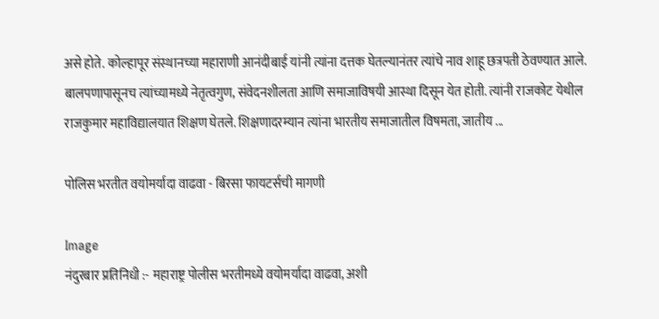असे होते. कोल्हापूर संस्थानच्या महाराणी आनंदीबाई यांनी त्यांना दत्तक घेतल्यानंतर त्यांचे नाव शाहू छत्रपती ठेवण्यात आले. बालपणापासूनच त्यांच्यामध्ये नेतृत्वगुण, संवेदनशीलता आणि समाजाविषयी आस्था दिसून येत होती. त्यांनी राजकोट येथील राजकुमार महाविद्यालयात शिक्षण घेतले. शिक्षणादरम्यान त्यांना भारतीय समाजातील विषमता, जातीय ...

पोलिस भरतीत वयोमर्यादा वाढवा - बिरसा फायटर्सची मागणी

Image
नंदुरबार प्रतिनिधी :- महाराष्ट्र पोलीस भरतीमध्ये वयोमर्यादा वाढवा, अशी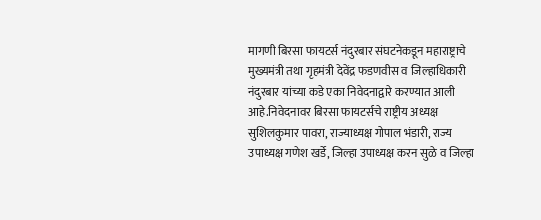मागणी बिरसा फायटर्स नंदुरबार संघटनेकडून महाराष्ट्राचे मुख्यमंत्री तथा गृहमंत्री देवेंद्र फडणवीस व जिल्हाधिकारी नंदुरबार यांच्या कडे एका निवेदनाद्वारे करण्यात आली आहे.निवेदनावर बिरसा फायटर्सचे राष्ट्रीय अध्यक्ष सुशिलकुमार पावरा, राज्याध्यक्ष गोपाल भंडारी, राज्य उपाध्यक्ष गणेश खर्डे, जिल्हा उपाध्यक्ष करन सुळे व जिल्हा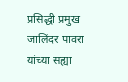प्रसिद्धी प्रमुख जालिंदर पावरा यांच्या सह्या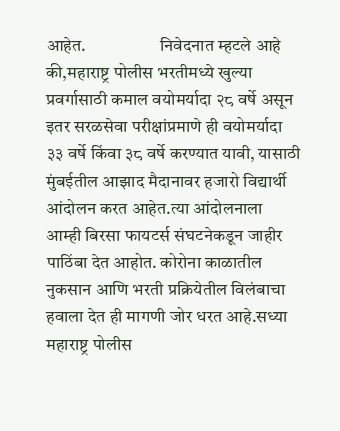आहेत.                     निवेदनात म्हटले आहे की,महाराष्ट्र पोलीस भरतीमध्ये खुल्या प्रवर्गासाठी कमाल वयोमर्यादा २८ वर्षे असून इतर सरळसेवा परीक्षांप्रमाणे ही वयोमर्यादा ३३ वर्षे किंवा ३८ वर्षे करण्यात यावी, यासाठी मुंबईतील आझाद मैदानावर हजारो विद्यार्थी आंदोलन करत आहेत.त्या आंदोलनाला आम्ही बिरसा फायटर्स संघटनेकडून जाहीर पाठिंबा देत आहोत. कोरोना काळातील नुकसान आणि भरती प्रक्रियेतील विलंबाचा हवाला देत ही मागणी जोर धरत आहे.सध्या महाराष्ट्र पोलीस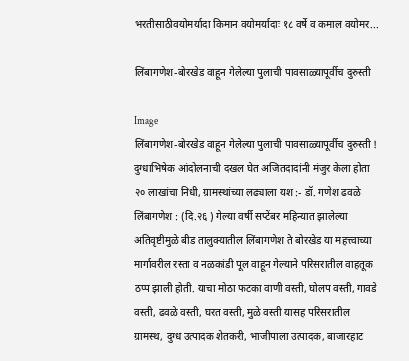भरतीसाठीवयोमर्यादा किमान वयोमर्यादाः १८ वर्षे व कमाल वयोमर...

लिंबागणेश-बोरखेड वाहून गेलेल्या पुलाची पावसाळ्यापूर्वीच दुरुस्ती

Image
लिंबागणेश-बोरखेड वाहून गेलेल्या पुलाची पावसाळ्यापूर्वीच दुरुस्ती ! दुग्धाभिषेक आंदोलनाची दखल घेत अजितदादांनी मंजुर केला होता २० लाखांचा निधी, ग्रामस्थांच्या लढ्याला यश :- डॉ. गणेश ढवळे लिंबागणेश : (दि.२६ ) गेल्या वर्षी सप्टेंबर महिन्यात झालेल्या अतिवृष्टीमुळे बीड तालुक्यातील लिंबागणेश ते बोरखेड या महत्त्वाच्या मार्गावरील रस्ता व नळकांडी पूल वाहून गेल्याने परिसरातील वाहतूक ठप्प झाली होती. याचा मोठा फटका वाणी वस्ती, घोलप वस्ती, गावडे वस्ती, ढवळे वस्ती, घरत वस्ती, मुळे वस्ती यासह परिसरातील ग्रामस्थ, दुग्ध उत्पादक शेतकरी, भाजीपाला उत्पादक, बाजारहाट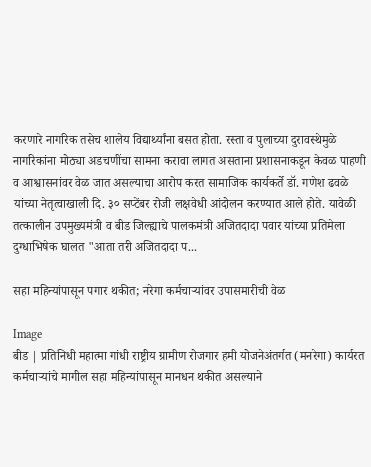करणारे नागरिक तसेच शालेय विद्यार्थ्यांना बसत होता. रस्ता व पुलाच्या दुरावस्थेमुळे नागरिकांना मोठ्या अडचणींचा सामना करावा लागत असताना प्रशासनाकडून केवळ पाहणी व आश्वासनांवर वेळ जात असल्याचा आरोप करत सामाजिक कार्यकर्ते डॉ. गणेश ढवळे यांच्या नेतृत्वाखाली दि. ३० सप्टेंबर रोजी लक्षवेधी आंदोलन करण्यात आले होते. यावेळी तत्कालीन उपमुख्यमंत्री व बीड जिल्ह्याचे पालकमंत्री अजितदादा पवार यांच्या प्रतिमेला दुग्धाभिषेक घालत "आता तरी अजितदादा प...

सहा महिन्यांपासून पगार थकीत; नरेगा कर्मचाऱ्यांवर उपासमारीची वेळ

Image
बीड | प्रतिनिधी महात्मा गांधी राष्ट्रीय ग्रामीण रोजगार हमी योजनेअंतर्गत (मनरेगा) कार्यरत कर्मचाऱ्यांचे मागील सहा महिन्यांपासून मानधन थकीत असल्याने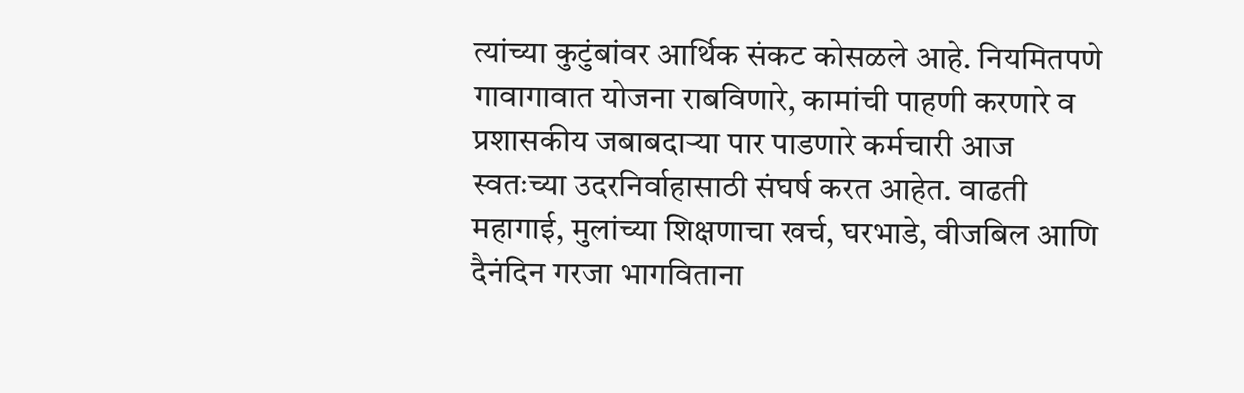त्यांच्या कुटुंबांवर आर्थिक संकट कोसळले आहे. नियमितपणे गावागावात योजना राबविणारे, कामांची पाहणी करणारे व प्रशासकीय जबाबदाऱ्या पार पाडणारे कर्मचारी आज स्वतःच्या उदरनिर्वाहासाठी संघर्ष करत आहेत. वाढती महागाई, मुलांच्या शिक्षणाचा खर्च, घरभाडे, वीजबिल आणि दैनंदिन गरजा भागविताना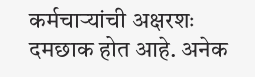कर्मचाऱ्यांची अक्षरशः दमछाक होत आहे. अनेक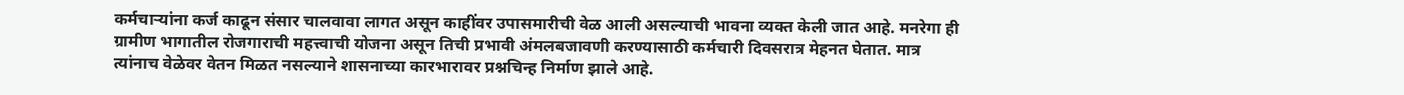कर्मचाऱ्यांना कर्ज काढून संसार चालवावा लागत असून काहींवर उपासमारीची वेळ आली असल्याची भावना व्यक्त केली जात आहे. मनरेगा ही ग्रामीण भागातील रोजगाराची महत्त्वाची योजना असून तिची प्रभावी अंमलबजावणी करण्यासाठी कर्मचारी दिवसरात्र मेहनत घेतात. मात्र त्यांनाच वेळेवर वेतन मिळत नसल्याने शासनाच्या कारभारावर प्रश्नचिन्ह निर्माण झाले आहे.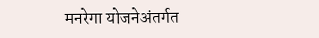मनरेगा योजनेअंतर्गत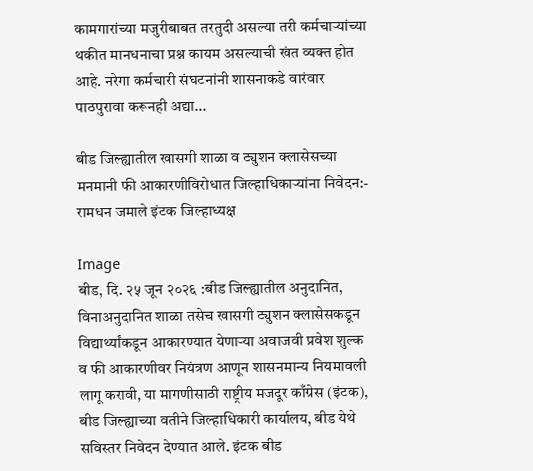कामगारांच्या मजुरीबाबत तरतुदी असल्या तरी कर्मचाऱ्यांच्या थकीत मानधनाचा प्रश्न कायम असल्याची खंत व्यक्त होत आहे. नरेगा कर्मचारी संघटनांनी शासनाकडे वारंवार पाठपुरावा करूनही अद्या...

बीड जिल्ह्यातील खासगी शाळा व ट्युशन क्लासेसच्या मनमानी फी आकारणीविरोधात जिल्हाधिकाऱ्यांना निवेदन:- रामधन जमाले इंटक जिल्हाध्यक्ष

Image
बीड, दि. २५ जून २०२६ :बीड जिल्ह्यातील अनुदानित, विनाअनुदानित शाळा तसेच खासगी ट्युशन क्लासेसकडून विद्यार्थ्यांकडून आकारण्यात येणाऱ्या अवाजवी प्रवेश शुल्क व फी आकारणीवर नियंत्रण आणून शासनमान्य नियमावली लागू करावी, या मागणीसाठी राष्ट्रीय मजदूर काँग्रेस (इंटक), बीड जिल्ह्याच्या वतीने जिल्हाधिकारी कार्यालय, बीड येथे सविस्तर निवेदन देण्यात आले. इंटक बीड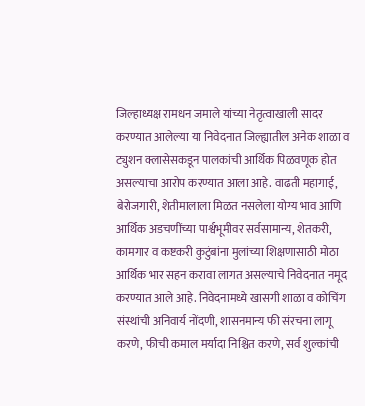जिल्हाध्यक्ष रामधन जमाले यांच्या नेतृत्वाखाली सादर करण्यात आलेल्या या निवेदनात जिल्ह्यातील अनेक शाळा व ट्युशन क्लासेसकडून पालकांची आर्थिक पिळवणूक होत असल्याचा आरोप करण्यात आला आहे. वाढती महागाई, बेरोजगारी, शेतीमालाला मिळत नसलेला योग्य भाव आणि आर्थिक अडचणींच्या पार्श्वभूमीवर सर्वसामान्य, शेतकरी, कामगार व कष्टकरी कुटुंबांना मुलांच्या शिक्षणासाठी मोठा आर्थिक भार सहन करावा लागत असल्याचे निवेदनात नमूद करण्यात आले आहे. निवेदनामध्ये खासगी शाळा व कोचिंग संस्थांची अनिवार्य नोंदणी, शासनमान्य फी संरचना लागू करणे, फीची कमाल मर्यादा निश्चित करणे, सर्व शुल्कांची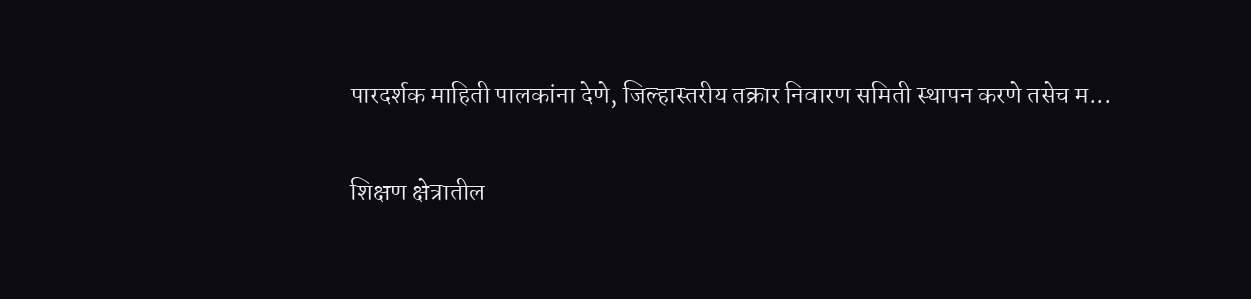पारदर्शक माहिती पालकांना देणे, जिल्हास्तरीय तक्रार निवारण समिती स्थापन करणे तसेच म...

शिक्षण क्षेत्रातील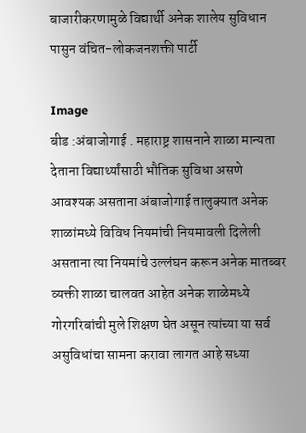बाजारीकरणामुळे विद्यार्थी अनेक शालेय सुविधान पासुन वंचित-लोकजनशक्ती पार्टी

Image
बीड :अंबाजोगाई . महाराष्ट्र शासनाने शाळा मान्यता देताना विद्यार्थ्यांसाठी भौतिक सुविधा असणे आवश्यक असताना अंबाजोगाई तालुक्यात अनेक शाळांमध्ये विविध नियमांची नियमावली दिलेली असताना त्या नियमांचे उल्लंघन करून अनेक मातब्बर व्यक्ती शाळा चालवत आहेत अनेक शाळेमध्ये गोरगरिबांची मुले शिक्षण घेत असून त्यांच्या या सर्व असुविधांचा सामना करावा लागत आहे सध्या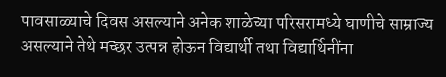पावसाळ्याचे दिवस असल्याने अनेक शाळेच्या परिसरामध्ये घाणीचे साम्राज्य असल्याने तेथे मच्छर उत्पन्न होऊन विद्यार्थी तथा विद्यार्थिनींना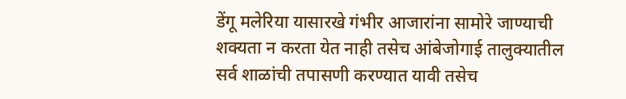डेंगू मलेरिया यासारखे गंभीर आजारांना सामोरे जाण्याची शक्यता न करता येत नाही तसेच आंबेजोगाई तालुक्यातील सर्व शाळांची तपासणी करण्यात यावी तसेच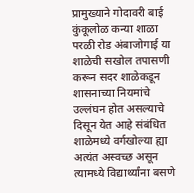प्रामुख्याने गोदावरी बाई कुंकूलोळ कन्या शाळा परळी रोड अंबाजोगाई या शाळेची सखोल तपासणी करून सदर शाळेकडून शासनाच्या नियमांचे उल्लंघन होत असल्याचे दिसून येत आहे संबंधित शाळेमध्ये वर्गखोल्या ह्या अत्यंत अस्वच्छ असून त्यामध्ये विद्यार्थ्यांना बसणे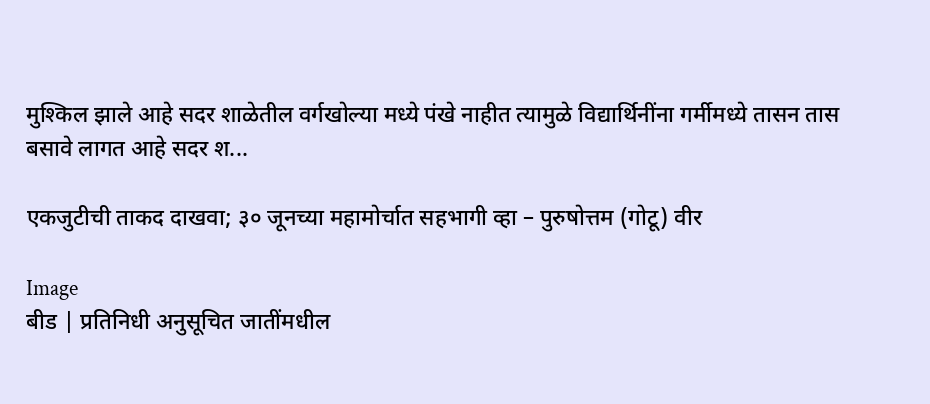मुश्किल झाले आहे सदर शाळेतील वर्गखोल्या मध्ये पंखे नाहीत त्यामुळे विद्यार्थिनींना गर्मीमध्ये तासन तास बसावे लागत आहे सदर श...

एकजुटीची ताकद दाखवा; ३० जूनच्या महामोर्चात सहभागी व्हा – पुरुषोत्तम (गोटू) वीर

Image
बीड | प्रतिनिधी अनुसूचित जातींमधील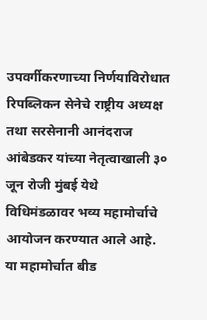उपवर्गीकरणाच्या निर्णयाविरोधात रिपब्लिकन सेनेचे राष्ट्रीय अध्यक्ष तथा सरसेनानी आनंदराज आंबेडकर यांच्या नेतृत्वाखाली ३० जून रोजी मुंबई येथे विधिमंडळावर भव्य महामोर्चाचे आयोजन करण्यात आले आहे. या महामोर्चात बीड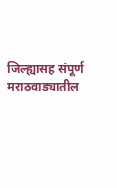जिल्ह्यासह संपूर्ण मराठवाड्यातील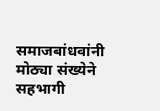समाजबांधवांनी मोठ्या संख्येने सहभागी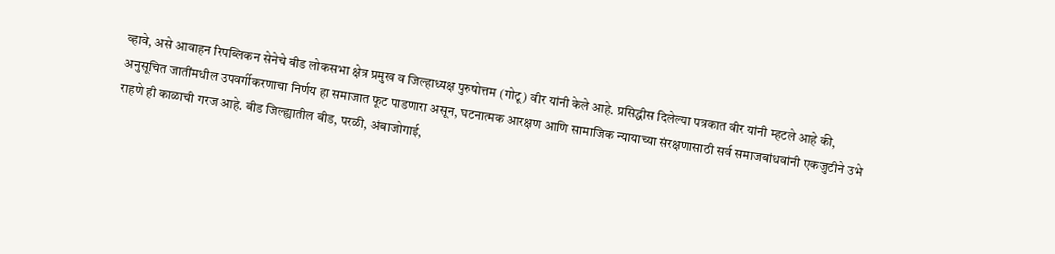व्हावे, असे आवाहन रिपब्लिकन सेनेचे बीड लोकसभा क्षेत्र प्रमुख व जिल्हाध्यक्ष पुरुषोत्तम (गोटू) वीर यांनी केले आहे. प्रसिद्धीस दिलेल्या पत्रकात वीर यांनी म्हटले आहे की, अनुसूचित जातींमधील उपवर्गीकरणाचा निर्णय हा समाजात फूट पाडणारा असून, घटनात्मक आरक्षण आणि सामाजिक न्यायाच्या संरक्षणासाठी सर्व समाजबांधवांनी एकजुटीने उभे राहणे ही काळाची गरज आहे. बीड जिल्ह्यातील बीड, परळी, अंबाजोगाई,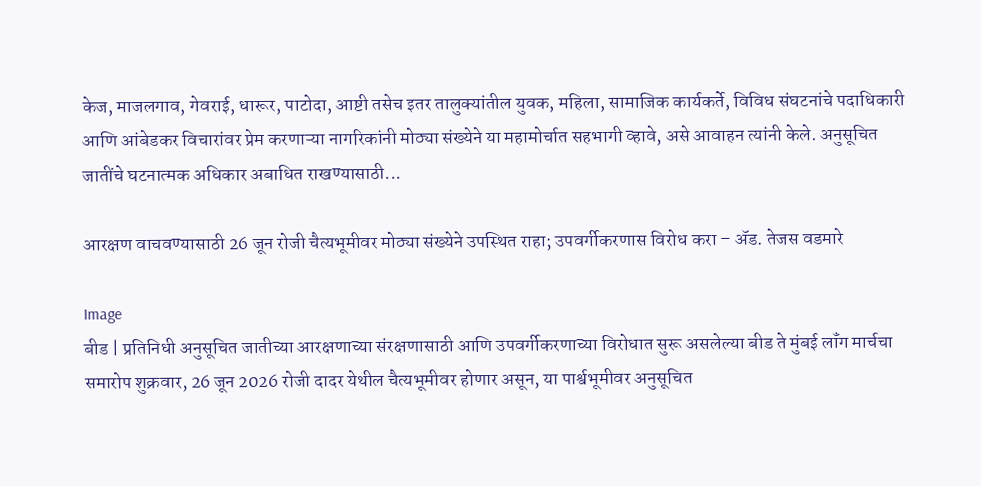केज, माजलगाव, गेवराई, धारूर, पाटोदा, आष्टी तसेच इतर तालुक्यांतील युवक, महिला, सामाजिक कार्यकर्ते, विविध संघटनांचे पदाधिकारी आणि आंबेडकर विचारांवर प्रेम करणाऱ्या नागरिकांनी मोठ्या संख्येने या महामोर्चात सहभागी व्हावे, असे आवाहन त्यांनी केले. अनुसूचित जातींचे घटनात्मक अधिकार अबाधित राखण्यासाठी...

आरक्षण वाचवण्यासाठी 26 जून रोजी चैत्यभूमीवर मोठ्या संख्येने उपस्थित राहा; उपवर्गीकरणास विरोध करा – ॲड. तेजस वडमारे

Image
बीड | प्रतिनिधी अनुसूचित जातीच्या आरक्षणाच्या संरक्षणासाठी आणि उपवर्गीकरणाच्या विरोधात सुरू असलेल्या बीड ते मुंबई लॉंग मार्चचा समारोप शुक्रवार, 26 जून 2026 रोजी दादर येथील चैत्यभूमीवर होणार असून, या पार्श्वभूमीवर अनुसूचित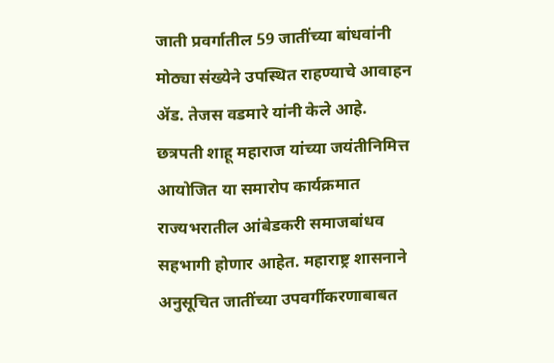जाती प्रवर्गातील 59 जातींच्या बांधवांनी मोठ्या संख्येने उपस्थित राहण्याचे आवाहन ॲड. तेजस वडमारे यांनी केले आहे. छत्रपती शाहू महाराज यांच्या जयंतीनिमित्त आयोजित या समारोप कार्यक्रमात राज्यभरातील आंबेडकरी समाजबांधव सहभागी होणार आहेत. महाराष्ट्र शासनाने अनुसूचित जातींच्या उपवर्गीकरणाबाबत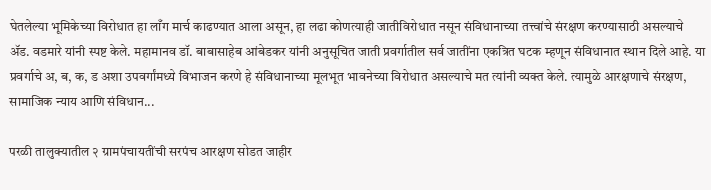घेतलेल्या भूमिकेच्या विरोधात हा लाँग मार्च काढण्यात आला असून, हा लढा कोणत्याही जातीविरोधात नसून संविधानाच्या तत्त्वांचे संरक्षण करण्यासाठी असल्याचे ॲड. वडमारे यांनी स्पष्ट केले. महामानव डॉ. बाबासाहेब आंबेडकर यांनी अनुसूचित जाती प्रवर्गातील सर्व जातींना एकत्रित घटक म्हणून संविधानात स्थान दिले आहे. या प्रवर्गाचे अ, ब, क, ड अशा उपवर्गांमध्ये विभाजन करणे हे संविधानाच्या मूलभूत भावनेच्या विरोधात असल्याचे मत त्यांनी व्यक्त केले. त्यामुळे आरक्षणाचे संरक्षण, सामाजिक न्याय आणि संविधान...

परळी तालुक्यातील २ ग्रामपंचायतींची सरपंच आरक्षण सोडत जाहीर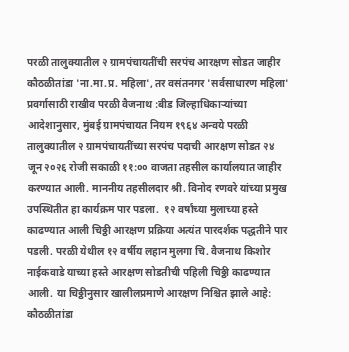परळी तालुक्यातील २ ग्रामपंचायतींची सरपंच आरक्षण सोडत जाहीर कौठळीतांडा 'ना.मा.प्र. महिला', तर वसंतनगर 'सर्वसाधारण महिला' प्रवर्गासाठी राखीव परळी वैजनाथ :बीड जिल्हाधिकाऱ्यांच्या आदेशानुसार, मुंबई ग्रामपंचायत नियम १९६४ अन्वये परळी तालुक्यातील २ ग्रामपंचायतींच्या सरपंच पदाची आरक्षण सोडत २४ जून २०२६ रोजी सकाळी ११:०० वाजता तहसील कार्यालयात जाहीर करण्यात आली. माननीय तहसीलदार श्री. विनोद रणवरे यांच्या प्रमुख उपस्थितीत हा कार्यक्रम पार पडला.  १२ वर्षांच्या मुलाच्या हस्ते काढण्यात आली चिठ्ठी आरक्षण प्रक्रिया अत्यंत पारदर्शक पद्धतीने पार पडली. परळी येथील १२ वर्षीय लहान मुलगा चि. वैजनाथ किशोर नाईकवाडे याच्या हस्ते आरक्षण सोडतीची पहिली चिठ्ठी काढण्यात आली. या चिठ्ठीनुसार खालीलप्रमाणे आरक्षण निश्चित झाले आहे:  कौठळीतांडा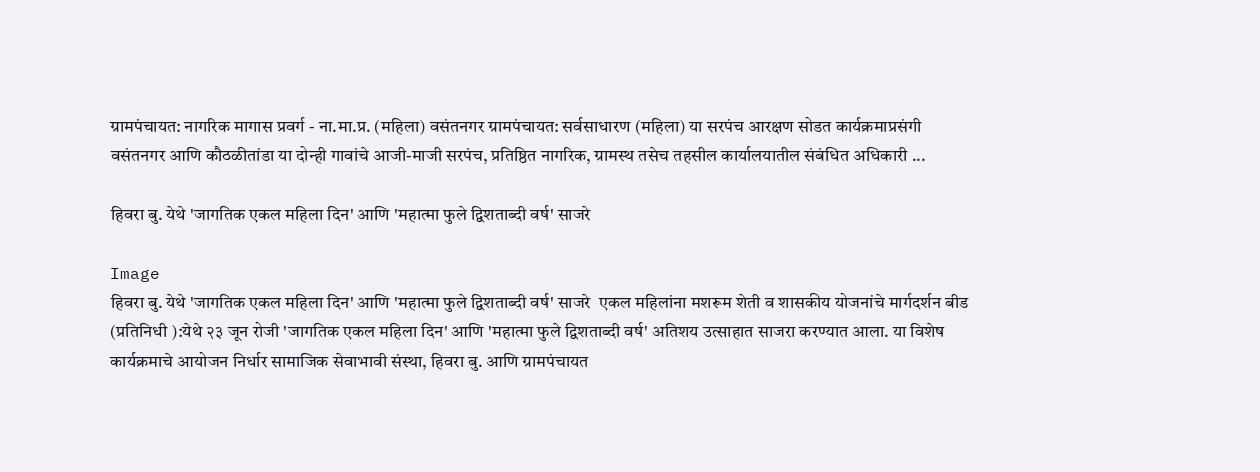ग्रामपंचायत: नागरिक मागास प्रवर्ग - ना.मा.प्र. (महिला) वसंतनगर ग्रामपंचायत: सर्वसाधारण (महिला) या सरपंच आरक्षण सोडत कार्यक्रमाप्रसंगी वसंतनगर आणि कौठळीतांडा या दोन्ही गावांचे आजी-माजी सरपंच, प्रतिष्ठित नागरिक, ग्रामस्थ तसेच तहसील कार्यालयातील संबंधित अधिकारी ...

हिवरा बु. येथे 'जागतिक एकल महिला दिन' आणि 'महात्मा फुले द्विशताब्दी वर्ष' साजरे

Image
हिवरा बु. येथे 'जागतिक एकल महिला दिन' आणि 'महात्मा फुले द्विशताब्दी वर्ष' साजरे  एकल महिलांना मशरूम शेती व शासकीय योजनांचे मार्गदर्शन बीड (प्रतिनिधी ):येथे २३ जून रोजी 'जागतिक एकल महिला दिन' आणि 'महात्मा फुले द्विशताब्दी वर्ष' अतिशय उत्साहात साजरा करण्यात आला. या विशेष कार्यक्रमाचे आयोजन निर्धार सामाजिक सेवाभावी संस्था, हिवरा बु. आणि ग्रामपंचायत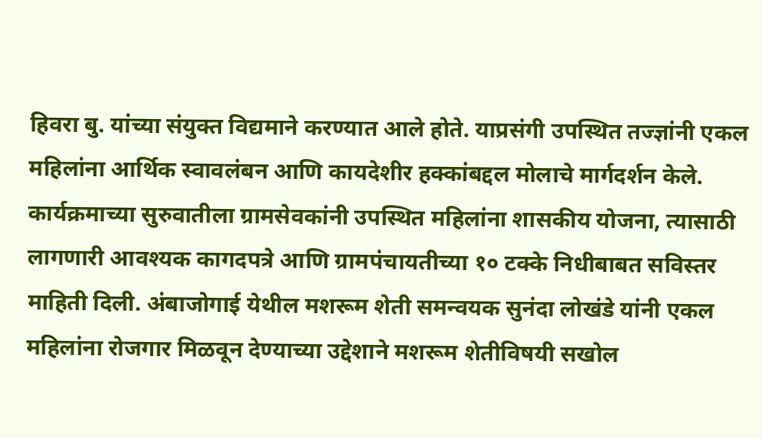हिवरा बु. यांच्या संयुक्त विद्यमाने करण्यात आले होते. याप्रसंगी उपस्थित तज्ज्ञांनी एकल महिलांना आर्थिक स्वावलंबन आणि कायदेशीर हक्कांबद्दल मोलाचे मार्गदर्शन केले. कार्यक्रमाच्या सुरुवातीला ग्रामसेवकांनी उपस्थित महिलांना शासकीय योजना, त्यासाठी लागणारी आवश्यक कागदपत्रे आणि ग्रामपंचायतीच्या १० टक्के निधीबाबत सविस्तर माहिती दिली. अंबाजोगाई येथील मशरूम शेती समन्वयक सुनंदा लोखंडे यांनी एकल महिलांना रोजगार मिळवून देण्याच्या उद्देशाने मशरूम शेतीविषयी सखोल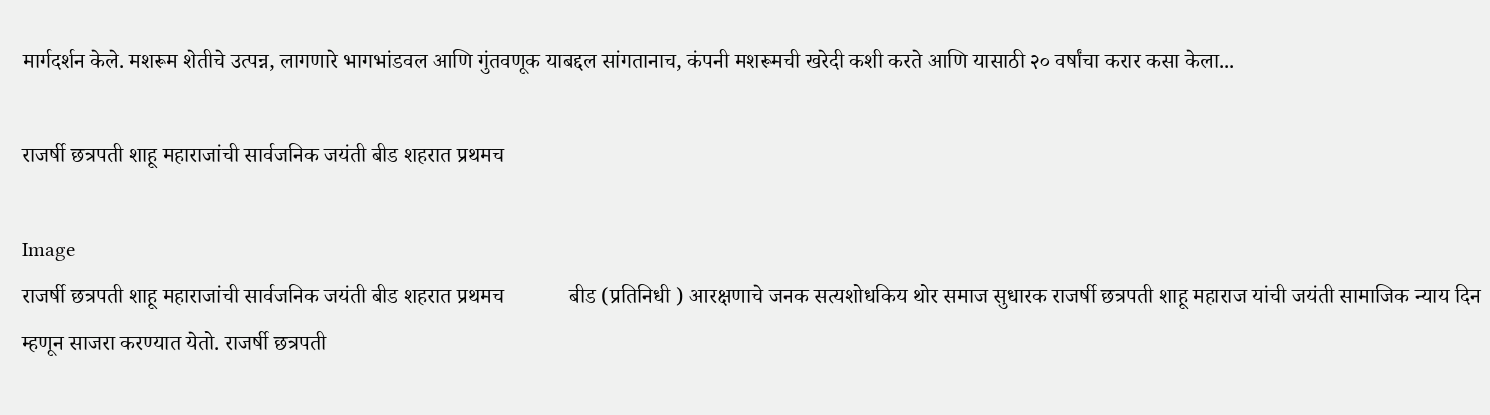मार्गदर्शन केले. मशरूम शेतीचे उत्पन्न, लागणारे भागभांडवल आणि गुंतवणूक याबद्दल सांगतानाच, कंपनी मशरूमची खरेदी कशी करते आणि यासाठी २० वर्षांचा करार कसा केला...

राजर्षी छत्रपती शाहू महाराजांची सार्वजनिक जयंती बीड शहरात प्रथमच

Image
राजर्षी छत्रपती शाहू महाराजांची सार्वजनिक जयंती बीड शहरात प्रथमच            बीड (प्रतिनिधी ) आरक्षणाचे जनक सत्यशोधकिय थोर समाज सुधारक राजर्षी छत्रपती शाहू महाराज यांची जयंती सामाजिक न्याय दिन म्हणून साजरा करण्यात येतो. राजर्षी छत्रपती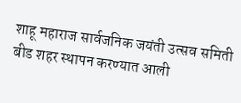शाहू महाराज सार्वजनिक जयंती उत्सव समिती बीड शहर स्थापन करण्यात आली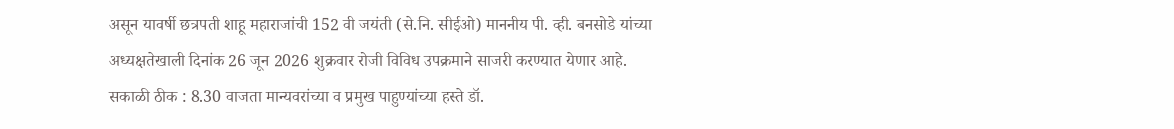असून यावर्षी छत्रपती शाहू महाराजांची 152 वी जयंती (से.नि. सीईओ) माननीय पी. व्ही. बनसोडे यांच्या अध्यक्षतेखाली दिनांक 26 जून 2026 शुक्रवार रोजी विविध उपक्रमाने साजरी करण्यात येणार आहे. सकाळी ठीक : 8.30 वाजता मान्यवरांच्या व प्रमुख पाहुण्यांच्या हस्ते डॉ.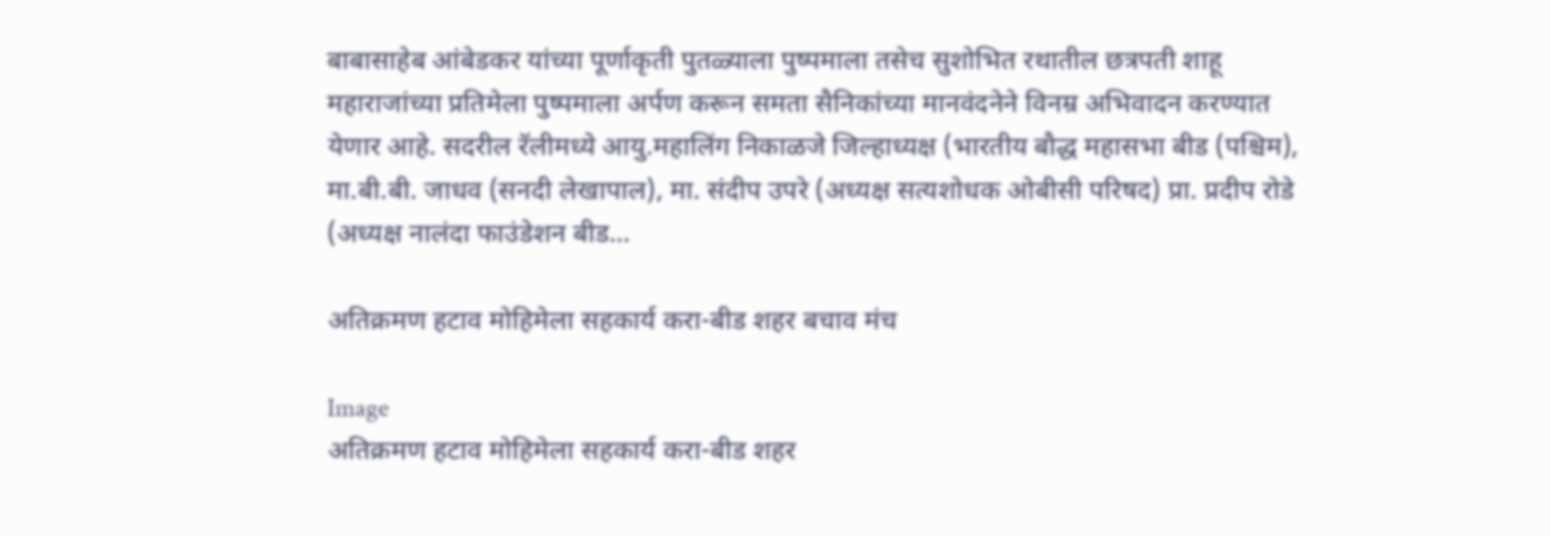बाबासाहेब आंबेडकर यांच्या पूर्णाकृती पुतळ्याला पुष्पमाला तसेच सुशोभित रथातील छत्रपती शाहू महाराजांच्या प्रतिमेला पुष्पमाला अर्पण करून समता सैनिकांच्या मानवंदनेने विनम्र अभिवादन करण्यात येणार आहे. सदरील रॅलीमध्ये आयु.महालिंग निकाळजे जिल्हाध्यक्ष (भारतीय बौद्ध महासभा बीड (पश्चिम), मा.बी.बी. जाधव (सनदी लेखापाल), मा. संदीप उपरे (अध्यक्ष सत्यशोधक ओबीसी परिषद) प्रा. प्रदीप रोडे (अध्यक्ष नालंदा फाउंडेशन बीड...

अतिक्रमण हटाव मोहिमेला सहकार्य करा-बीड शहर बचाव मंच

Image
अतिक्रमण हटाव मोहिमेला सहकार्य करा-बीड शहर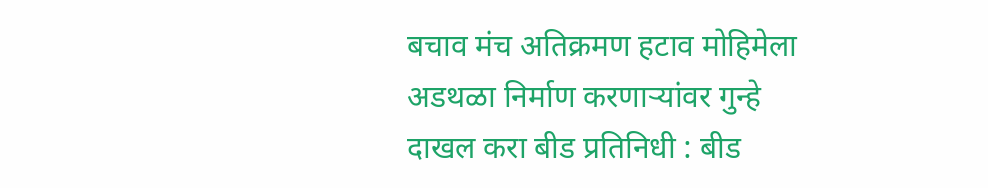बचाव मंच अतिक्रमण हटाव मोहिमेला अडथळा निर्माण करणाऱ्यांवर गुन्हे दाखल करा बीड प्रतिनिधी : बीड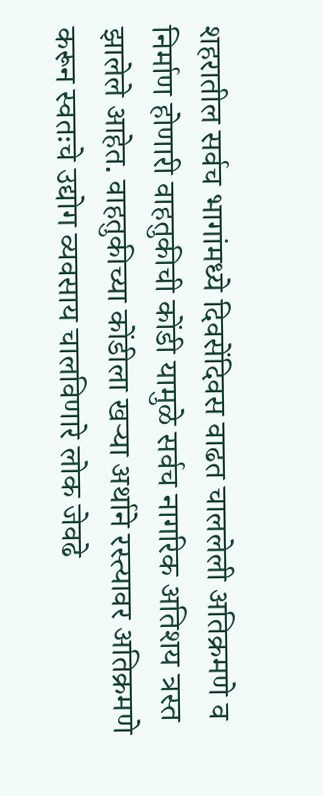शहरातील सर्वच भागांमध्ये दिवसेंदिवस वाढत चाललेली अतिक्रमणे व निर्माण होणारी वाहतुकीची कोंडी यामुळे सर्वच नागरिक अतिशय त्रस्त झालेले आहेत. वाहतुकीच्या कोंडीला खऱ्या अर्थाने रस्त्यावर अतिक्रमणे करून स्वतःचे उद्योग व्यवसाय चालविणारे लोक जेवढे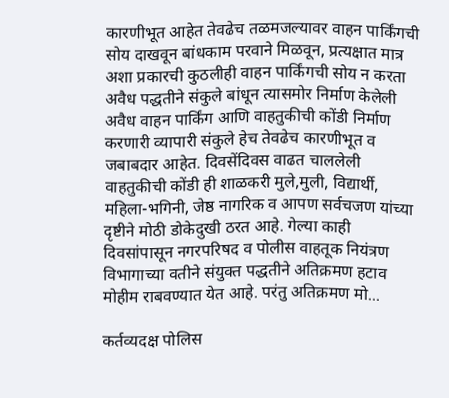कारणीभूत आहेत तेवढेच तळमजल्यावर वाहन पार्किंगची सोय दाखवून बांधकाम परवाने मिळवून, प्रत्यक्षात मात्र अशा प्रकारची कुठलीही वाहन पार्किंगची सोय न करता अवैध पद्धतीने संकुले बांधून त्यासमोर निर्माण केलेली अवैध वाहन पार्किंग आणि वाहतुकीची कोंडी निर्माण करणारी व्यापारी संकुले हेच तेवढेच कारणीभूत व जबाबदार आहेत. दिवसेंदिवस वाढत चाललेली वाहतुकीची कोंडी ही शाळकरी मुले,मुली, विद्यार्थी, महिला-भगिनी, जेष्ठ नागरिक व आपण सर्वचजण यांच्या दृष्टीने मोठी डोकेदुखी ठरत आहे. गेल्या काही दिवसांपासून नगरपरिषद व पोलीस वाहतूक नियंत्रण विभागाच्या वतीने संयुक्त पद्धतीने अतिक्रमण हटाव मोहीम राबवण्यात येत आहे. परंतु अतिक्रमण मो...

कर्तव्यदक्ष पोलिस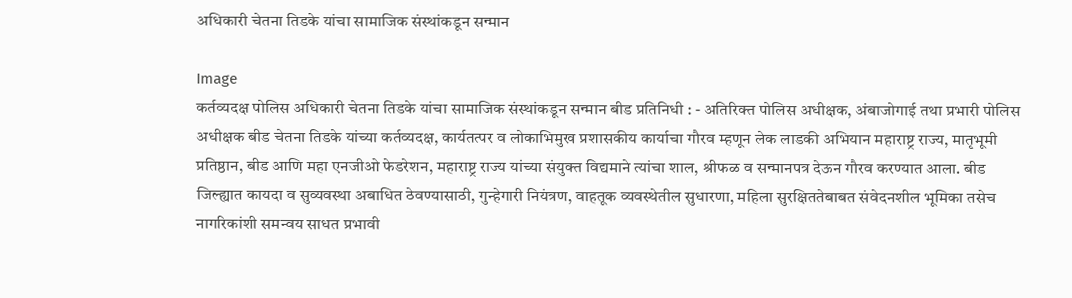अधिकारी चेतना तिडके यांचा सामाजिक संस्थांकडून सन्मान

Image
कर्तव्यदक्ष पोलिस अधिकारी चेतना तिडके यांचा सामाजिक संस्थांकडून सन्मान बीड प्रतिनिधी : - अतिरिक्त पोलिस अधीक्षक, अंबाजोगाई तथा प्रभारी पोलिस अधीक्षक बीड चेतना तिडके यांच्या कर्तव्यदक्ष, कार्यतत्पर व लोकाभिमुख प्रशासकीय कार्याचा गौरव म्हणून लेक लाडकी अभियान महाराष्ट्र राज्य, मातृभूमी प्रतिष्ठान, बीड आणि महा एनजीओ फेडरेशन, महाराष्ट्र राज्य यांच्या संयुक्त विद्यमाने त्यांचा शाल, श्रीफळ व सन्मानपत्र देऊन गौरव करण्यात आला. बीड जिल्ह्यात कायदा व सुव्यवस्था अबाधित ठेवण्यासाठी, गुन्हेगारी नियंत्रण, वाहतूक व्यवस्थेतील सुधारणा, महिला सुरक्षिततेबाबत संवेदनशील भूमिका तसेच नागरिकांशी समन्वय साधत प्रभावी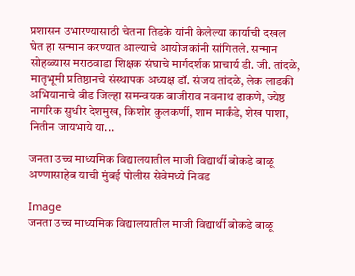प्रशासन उभारण्यासाठी चेतना तिडके यांनी केलेल्या कार्याची दखल घेत हा सन्मान करण्यात आल्याचे आयोजकांनी सांगितले. सन्मान सोहळ्यास मराठवाडा शिक्षक संघाचे मार्गदर्शक प्राचार्य डी. जी. तांदळे, मातृभूमी प्रतिष्ठानचे संस्थापक अध्यक्ष डॉ. संजय तांदळे, लेक लाडकी अभियानाचे बीड जिल्हा समन्वयक बाजीराव नवनाथ ढाकणे, ज्येष्ठ नागरिक सुधीर देशमुख, किशोर कुलकर्णी, शाम मार्कंडे, शेख पाशा, नितीन जायभाये या...

जनता उच्च माध्यमिक विद्यालयातील माजी विद्यार्थी बोकडे बाळू अण्णासाहेब याची मुंबई पोलीस सेवेमध्ये निवड

Image
जनता उच्च माध्यमिक विद्यालयातील माजी विद्यार्थी बोकडे बाळू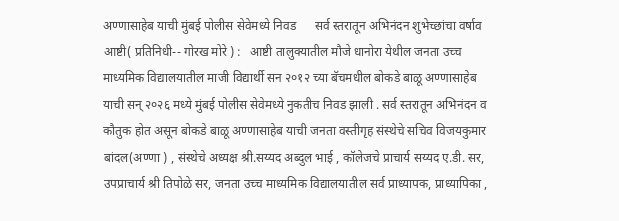अण्णासाहेब याची मुंबई पोलीस सेवेमध्ये निवड      सर्व स्तरातून अभिनंदन शुभेच्छांचा वर्षाव    आष्टी( प्रतिनिधी-- गोरख मोरे ) :   आष्टी तालुक्यातील मौजे धानोरा येथील जनता उच्च माध्यमिक विद्यालयातील माजी विद्यार्थी सन २०१२ च्या बॅचमधील बोकडे बाळू अण्णासाहेब याची सन् २०२६ मध्ये मुंबई पोलीस सेवेमध्ये नुकतीच निवड झाली . सर्व स्तरातून अभिनंदन व कौतुक होत असून बोकडे बाळू अण्णासाहेब याची जनता वस्तीगृह संस्थेचे सचिव विजयकुमार बांदल(अण्णा ) , संस्थेचे अध्यक्ष श्री.सय्यद अब्दुल भाई , कॉलेजचे प्राचार्य सय्यद ए.डी. सर, उपप्राचार्य श्री तिपोळे सर, जनता उच्च माध्यमिक विद्यालयातील सर्व प्राध्यापक, प्राध्यापिका ,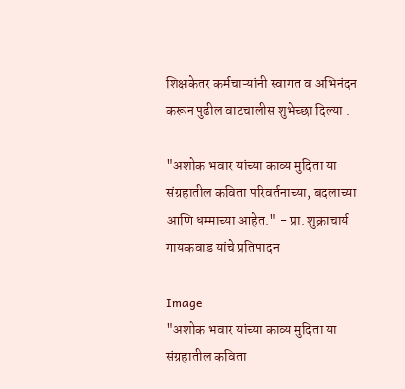शिक्षकेतर कर्मचाऱ्यांनी स्वागत व अभिनंदन करून पुढील वाटचालीस शुभेच्छा दिल्या .

"अशोक भवार यांच्या काव्य मुदिता या संग्रहातील कविता परिवर्तनाच्या, बदलाच्या आणि धम्माच्या आहेत." - प्रा. शुक्राचार्य गायकवाड यांचे प्रतिपादन

Image
"अशोक भवार यांच्या काव्य मुदिता या संग्रहातील कविता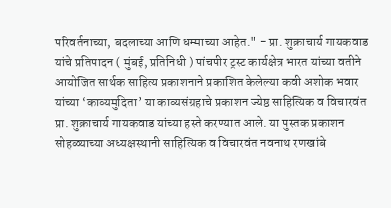परिवर्तनाच्या, बदलाच्या आणि धम्माच्या आहेत." - प्रा. शुक्राचार्य गायकवाड यांचे प्रतिपादन ( मुंबई, प्रतिनिधी ) पांचपीर ट्रस्ट कार्यक्षेत्र भारत यांच्या वतीने आयोजित सार्थक साहित्य प्रकाशनाने प्रकाशित केलेल्या कवी अशोक भवार यांच्या ‘काव्यमुदिता’ या काव्यसंग्रहाचे प्रकाशन ज्येष्ठ साहित्यिक व विचारवंत प्रा. शुक्राचार्य गायकवाड यांच्या हस्ते करण्यात आले. या पुस्तक प्रकाशन सोहळ्याच्या अध्यक्षस्थानी साहित्यिक व विचारवंत नवनाथ रणखांबे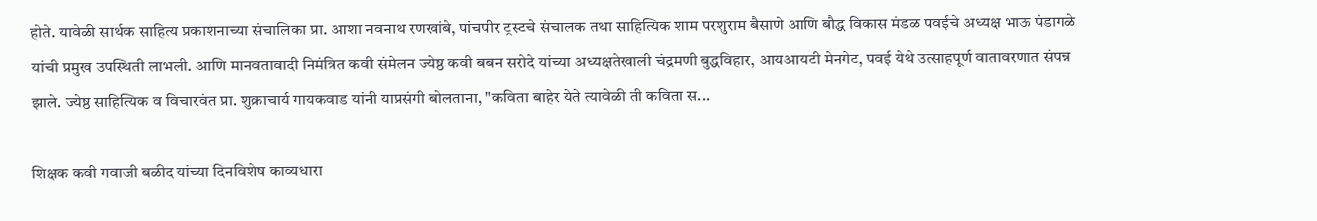होते. यावेळी सार्थक साहित्य प्रकाशनाच्या संचालिका प्रा. आशा नवनाथ रणखांबे, पांचपीर ट्रस्टचे संचालक तथा साहित्यिक शाम परशुराम बैसाणे आणि बौद्ध विकास मंडळ पवईचे अध्यक्ष भाऊ पंडागळे यांची प्रमुख उपस्थिती लाभली. आणि मानवतावादी निमंत्रित कवी संमेलन ज्येष्ठ कवी बबन सरोदे यांच्या अध्यक्षतेखाली चंद्रमणी बुद्धविहार, आयआयटी मेनगेट, पवई येथे उत्साहपूर्ण वातावरणात संपन्न झाले. ज्येष्ठ साहित्यिक व विचारवंत प्रा. शुक्राचार्य गायकवाड यांनी याप्रसंगी बोलताना, "कविता बाहेर येते त्यावेळी ती कविता स...

शिक्षक कवी गवाजी बळीद यांच्या दिनविशेष काव्यधारा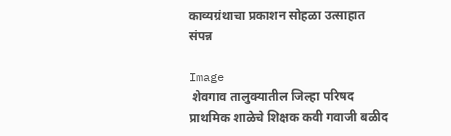काव्यग्रंथाचा प्रकाशन सोहळा उत्साहात संपन्न

Image
 शेवगाव तालुक्यातील जिल्हा परिषद प्राथमिक शाळेचे शिक्षक कवी गवाजी बळीद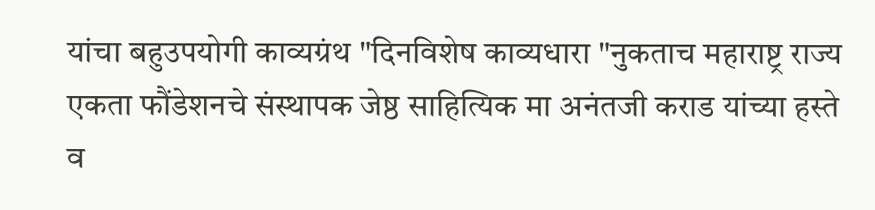यांचा बहुउपयोगी काव्यग्रंथ "दिनविशेष काव्यधारा "नुकताच महाराष्ट्र राज्य एकता फौंडेशनचे संस्थापक जेष्ठ साहित्यिक मा अनंतजी कराड यांच्या हस्ते व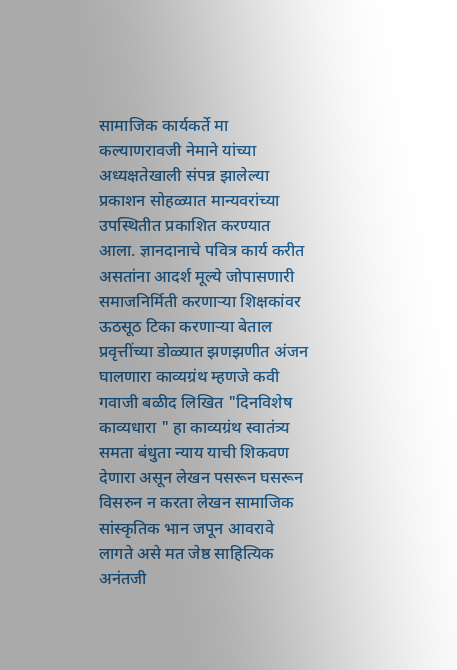सामाजिक कार्यकर्ते मा कल्याणरावजी नेमाने यांच्या अध्यक्षतेखाली संपन्न झालेल्या प्रकाशन सोहळ्यात मान्यवरांच्या उपस्थितीत प्रकाशित करण्यात आला. ज्ञानदानाचे पवित्र कार्य करीत असतांना आदर्श मूल्ये जोपासणारी समाजनिर्मिती करणाऱ्या शिक्षकांवर ऊठसूठ टिका करणाऱ्या बेताल प्रवृत्तींच्या डोळ्यात झणझणीत अंजन घालणारा काव्यग्रंथ म्हणजे कवी गवाजी बळीद लिखित "दिनविशेष काव्यधारा " हा काव्यग्रंथ स्वातंत्र्य समता बंधुता न्याय याची शिकवण देणारा असून लेखन पसरून घसरून विसरुन न करता लेखन सामाजिक सांस्कृतिक भान जपून आवरावे लागते असे मत जेष्ठ साहित्यिक अनंतजी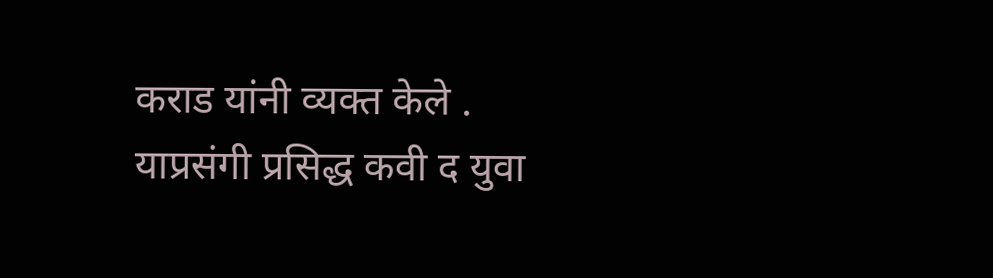कराड यांनी व्यक्त केले . याप्रसंगी प्रसिद्ध कवी द युवा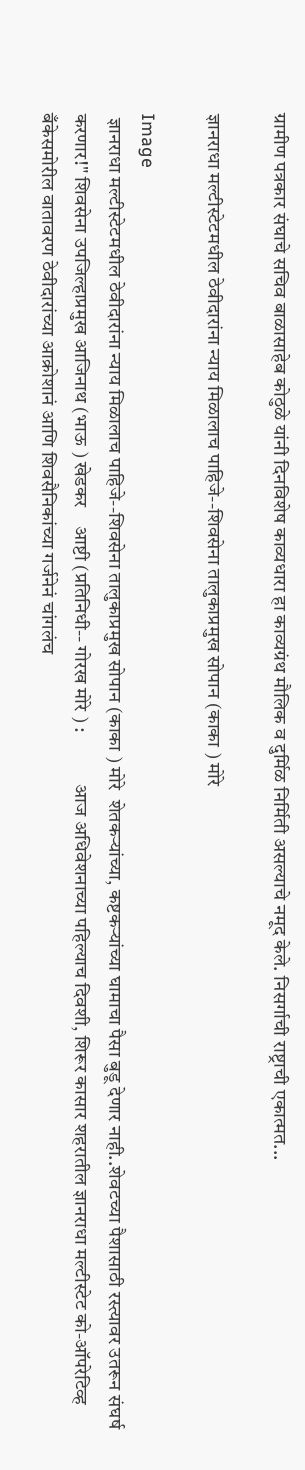ग्रामीण पत्रकार संघाचे सचिव बाळासाहेब कोठुळे यांनी दिनविशेष काव्यधारा हा काव्यग्रंथ मौलिक व दुर्मिळ निर्मिती असल्याचे नमूद केले. निसर्गाची राष्ट्राची एकात्मत...

ज्ञानराधा मल्टीस्टेटमधील ठेवीदारांना न्याय मिळालाच पाहिजे--शिवसेना तालुकाप्रमुख सोपान (काका ) मोरे

Image
 ज्ञानराधा मल्टीस्टेटमधील ठेवीदारांना न्याय मिळालाच पाहिजे--शिवसेना तालुकाप्रमुख सोपान (काका ) मोरे  शेतकऱ्यांच्या, कष्टकऱ्यांच्या घामाचा पैसा बुडू देणार नाही..शेवटच्या पैशासाठी रस्त्यावर उतरून संघर्ष करणार!" शिवसेना उपजिल्हाप्रमुख आजिनाथ (भाऊ ) खेडकर    आष्टी (प्रतिनिधी-- गोरख मोरे ) :             आज अधिवेशनाच्या पहिल्याच दिवशी, शिरूर कासार शहरातील ज्ञानराधा मल्टीस्टेट को-ऑपरेटिव्ह बँकेसमोरील वातावरण ठेवीदारांच्या आक्रोशानं आणि शिवसैनिकांच्या गर्जनेनं चांगलंच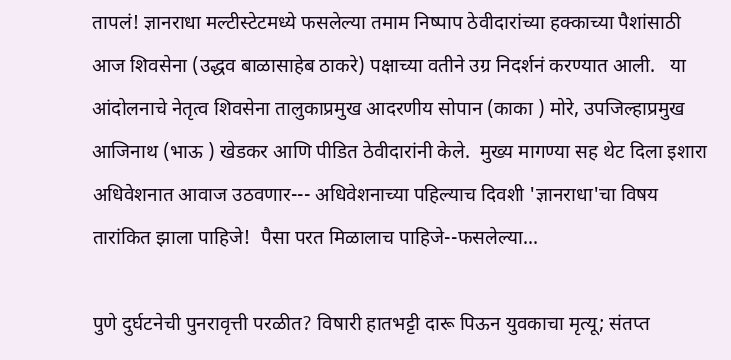तापलं! ज्ञानराधा मल्टीस्टेटमध्ये फसलेल्या तमाम निष्पाप ठेवीदारांच्या हक्काच्या पैशांसाठी आज शिवसेना (उद्धव बाळासाहेब ठाकरे) पक्षाच्या वतीने उग्र निदर्शनं करण्यात आली.   या आंदोलनाचे नेतृत्व शिवसेना तालुकाप्रमुख आदरणीय सोपान (काका ) मोरे, उपजिल्हाप्रमुख आजिनाथ (भाऊ ) खेडकर आणि पीडित ठेवीदारांनी केले.  मुख्य मागण्या सह थेट दिला इशारा अधिवेशनात आवाज उठवणार--- अधिवेशनाच्या पहिल्याच दिवशी 'ज्ञानराधा'चा विषय तारांकित झाला पाहिजे!  पैसा परत मिळालाच पाहिजे--फसलेल्या...

पुणे दुर्घटनेची पुनरावृत्ती परळीत? विषारी हातभट्टी दारू पिऊन युवकाचा मृत्यू; संतप्त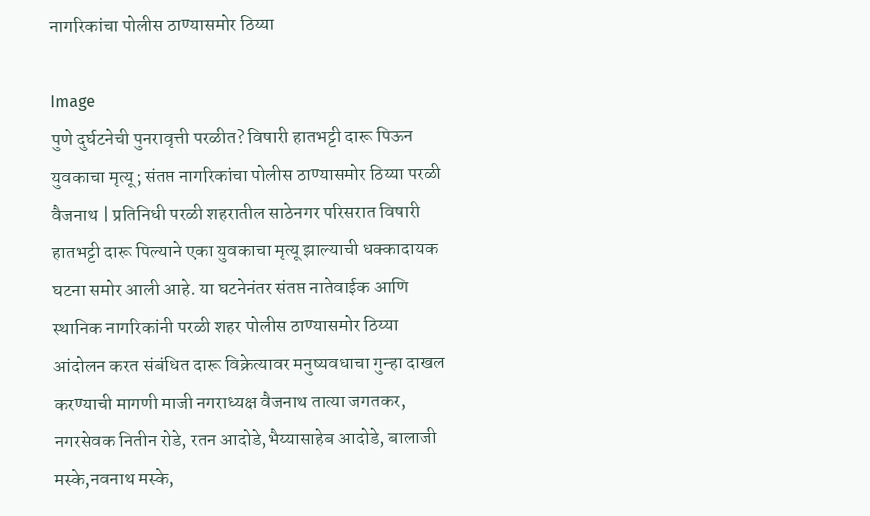नागरिकांचा पोलीस ठाण्यासमोर ठिय्या

Image
पुणे दुर्घटनेची पुनरावृत्ती परळीत? विषारी हातभट्टी दारू पिऊन युवकाचा मृत्यू; संतप्त नागरिकांचा पोलीस ठाण्यासमोर ठिय्या परळी वैजनाथ | प्रतिनिधी परळी शहरातील साठेनगर परिसरात विषारी हातभट्टी दारू पिल्याने एका युवकाचा मृत्यू झाल्याची धक्कादायक घटना समोर आली आहे. या घटनेनंतर संतप्त नातेवाईक आणि स्थानिक नागरिकांनी परळी शहर पोलीस ठाण्यासमोर ठिय्या आंदोलन करत संबंधित दारू विक्रेत्यावर मनुष्यवधाचा गुन्हा दाखल करण्याची मागणी माजी नगराध्यक्ष वैजनाथ तात्या जगतकर, नगरसेवक नितीन रोडे, रतन आदोडे,भैय्यासाहेब आदोडे, बालाजी मस्के,नवनाथ मस्के,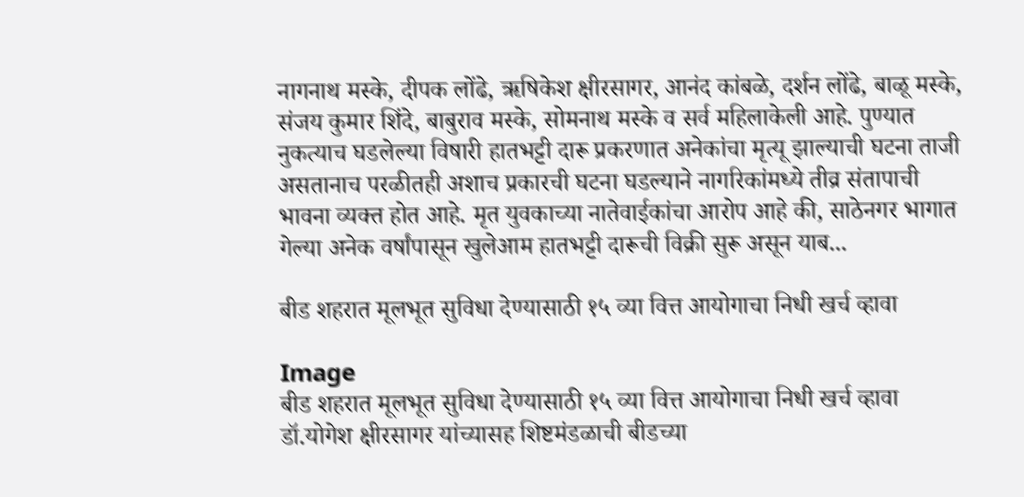नागनाथ मस्के, दीपक लोंढे, ऋषिकेश क्षीरसागर, आनंद कांबळे, दर्शन लोंढे, बाळू मस्के, संजय कुमार शिंदे, बाबुराव मस्के, सोमनाथ मस्के व सर्व महिलाकेली आहे. पुण्यात नुकत्याच घडलेल्या विषारी हातभट्टी दारू प्रकरणात अनेकांचा मृत्यू झाल्याची घटना ताजी असतानाच परळीतही अशाच प्रकारची घटना घडल्याने नागरिकांमध्ये तीव्र संतापाची भावना व्यक्त होत आहे. मृत युवकाच्या नातेवाईकांचा आरोप आहे की, साठेनगर भागात गेल्या अनेक वर्षांपासून खुलेआम हातभट्टी दारूची विक्री सुरू असून याब...

बीड शहरात मूलभूत सुविधा देण्यासाठी १५ व्या वित्त आयोगाचा निधी खर्च व्हावा

Image
बीड शहरात मूलभूत सुविधा देण्यासाठी १५ व्या वित्त आयोगाचा निधी खर्च व्हावा डॉ.योगेश क्षीरसागर यांच्यासह शिष्टमंडळाची बीडच्या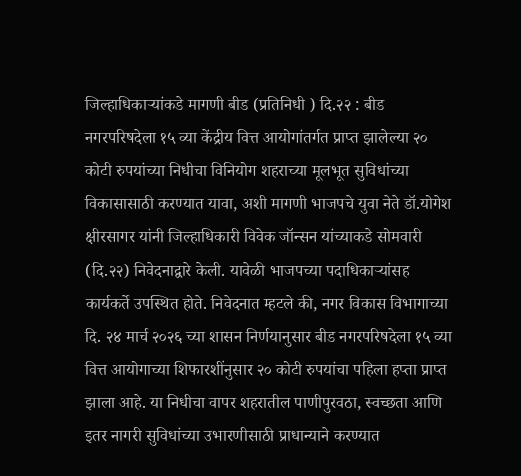जिल्हाधिकाऱ्यांकडे मागणी बीड (प्रतिनिधी ) दि.२२ : बीड नगरपरिषदेला १५ व्या केंद्रीय वित्त आयोगांतर्गत प्राप्त झालेल्या २० कोटी रुपयांच्या निधीचा विनियोग शहराच्या मूलभूत सुविधांच्या विकासासाठी करण्यात यावा, अशी मागणी भाजपचे युवा नेते डॉ.योगेश क्षीरसागर यांनी जिल्हाधिकारी विवेक जॉन्सन यांच्याकडे सोमवारी (दि.२२) निवेदनाद्वारे केली. यावेळी भाजपच्या पदाधिकाऱ्यांसह कार्यकर्ते उपस्थित होते. निवेदनात म्हटले की, नगर विकास विभागाच्या दि. २४ मार्च २०२६ च्या शासन निर्णयानुसार बीड नगरपरिषदेला १५ व्या वित्त आयोगाच्या शिफारशींनुसार २० कोटी रुपयांचा पहिला हप्ता प्राप्त झाला आहे. या निधीचा वापर शहरातील पाणीपुरवठा, स्वच्छता आणि इतर नागरी सुविधांच्या उभारणीसाठी प्राधान्याने करण्यात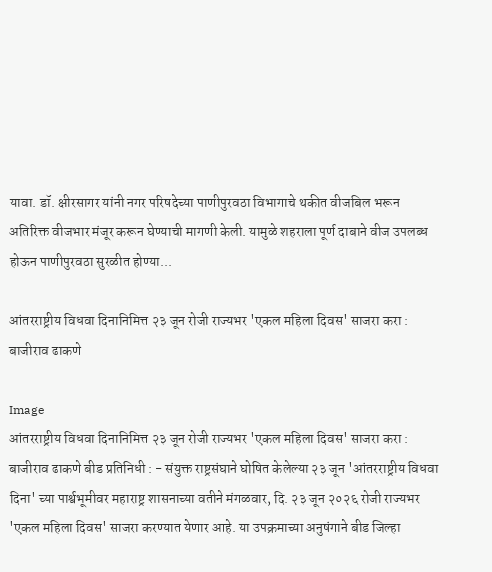यावा. डॉ. क्षीरसागर यांनी नगर परिषदेच्या पाणीपुरवठा विभागाचे थकीत वीजबिल भरून अतिरिक्त वीजभार मंजूर करून घेण्याची मागणी केली. यामुळे शहराला पूर्ण दाबाने वीज उपलब्ध होऊन पाणीपुरवठा सुरळीत होण्या...

आंतरराष्ट्रीय विधवा दिनानिमित्त २३ जून रोजी राज्यभर 'एकल महिला दिवस' साजरा करा : बाजीराव ढाकणे

Image
आंतरराष्ट्रीय विधवा दिनानिमित्त २३ जून रोजी राज्यभर 'एकल महिला दिवस' साजरा करा : बाजीराव ढाकणे बीड प्रतिनिधी : - संयुक्त राष्ट्रसंघाने घोषित केलेल्या २३ जून 'आंतरराष्ट्रीय विधवा दिना' च्या पार्श्वभूमीवर महाराष्ट्र शासनाच्या वतीने मंगळवार, दि. २३ जून २०२६ रोजी राज्यभर 'एकल महिला दिवस' साजरा करण्यात येणार आहे. या उपक्रमाच्या अनुषंगाने बीड जिल्हा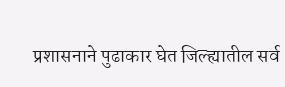प्रशासनाने पुढाकार घेत जिल्ह्यातील सर्व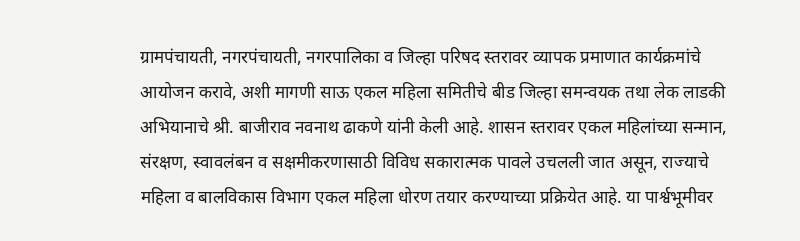ग्रामपंचायती, नगरपंचायती, नगरपालिका व जिल्हा परिषद स्तरावर व्यापक प्रमाणात कार्यक्रमांचे आयोजन करावे, अशी मागणी साऊ एकल महिला समितीचे बीड जिल्हा समन्वयक तथा लेक लाडकी अभियानाचे श्री. बाजीराव नवनाथ ढाकणे यांनी केली आहे. शासन स्तरावर एकल महिलांच्या सन्मान, संरक्षण, स्वावलंबन व सक्षमीकरणासाठी विविध सकारात्मक पावले उचलली जात असून, राज्याचे महिला व बालविकास विभाग एकल महिला धोरण तयार करण्याच्या प्रक्रियेत आहे. या पार्श्वभूमीवर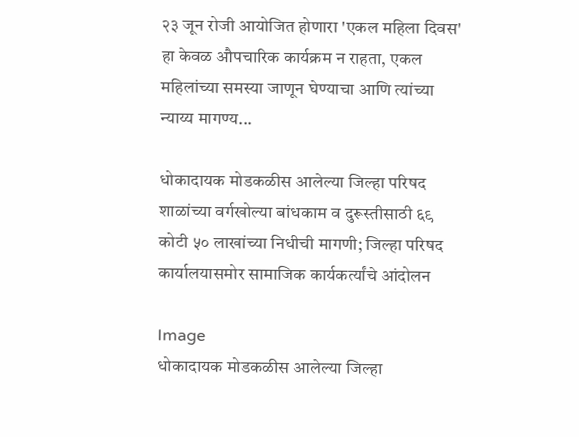२३ जून रोजी आयोजित होणारा 'एकल महिला दिवस' हा केवळ औपचारिक कार्यक्रम न राहता, एकल महिलांच्या समस्या जाणून घेण्याचा आणि त्यांच्या न्याय्य मागण्य...

धोकादायक मोडकळीस आलेल्या जिल्हा परिषद शाळांच्या वर्गखोल्या बांधकाम व दुरूस्तीसाठी ६९ कोटी ५० लाखांच्या निधीची मागणी; जिल्हा परिषद कार्यालयासमोर सामाजिक कार्यकर्त्यांचे आंदोलन

Image
धोकादायक मोडकळीस आलेल्या जिल्हा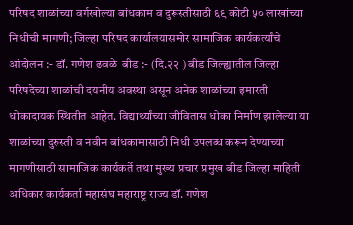परिषद शाळांच्या वर्गखोल्या बांधकाम व दुरूस्तीसाठी ६९ कोटी ५० लाखांच्या निधीची मागणी; जिल्हा परिषद कार्यालयासमोर सामाजिक कार्यकर्त्यांचे आंदोलन :- डॉ. गणेश ढवळे  बीड :- (दि.२२ ) बीड जिल्ह्यातील जिल्हा परिषदेच्या शाळांची दयनीय अवस्था असून अनेक शाळांच्या इमारती धोकादायक स्थितीत आहेत. विद्यार्थ्यांच्या जीवितास धोका निर्माण झालेल्या या शाळांच्या दुरुस्ती व नवीन बांधकामासाठी निधी उपलब्ध करून देण्याच्या मागणीसाठी सामाजिक कार्यकर्ते तथा मुख्य प्रचार प्रमुख बीड जिल्हा माहिती अधिकार कार्यकर्ता महासंघ महाराष्ट्र राज्य डॉ. गणेश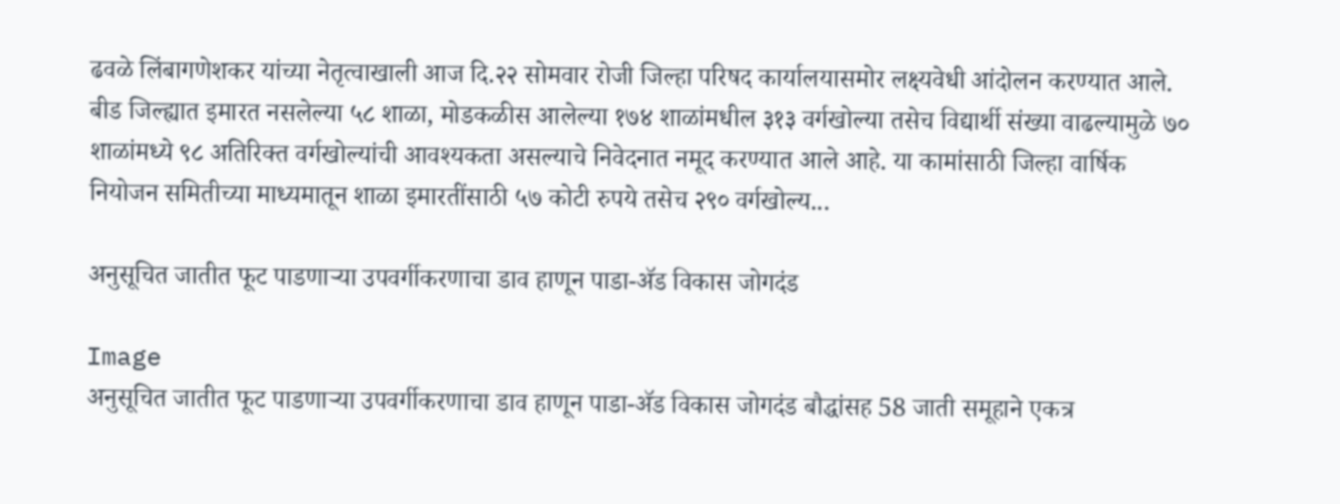ढवळे लिंबागणेशकर यांच्या नेतृत्वाखाली आज दि.२२ सोमवार रोजी जिल्हा परिषद कार्यालयासमोर लक्ष्यवेधी आंदोलन करण्यात आले. बीड जिल्ह्यात इमारत नसलेल्या ५८ शाळा, मोडकळीस आलेल्या १७४ शाळांमधील ३१३ वर्गखोल्या तसेच विद्यार्थी संख्या वाढल्यामुळे ७० शाळांमध्ये ९८ अतिरिक्त वर्गखोल्यांची आवश्यकता असल्याचे निवेदनात नमूद करण्यात आले आहे. या कामांसाठी जिल्हा वार्षिक नियोजन समितीच्या माध्यमातून शाळा इमारतींसाठी ५७ कोटी रुपये तसेच २९० वर्गखोल्य...

अनुसूचित जातीत फूट पाडणाऱ्या उपवर्गीकरणाचा डाव हाणून पाडा-ॲड विकास जोगदंड

Image
अनुसूचित जातीत फूट पाडणाऱ्या उपवर्गीकरणाचा डाव हाणून पाडा-ॲड विकास जोगदंड बौद्धांसह 58 जाती समूहाने एकत्र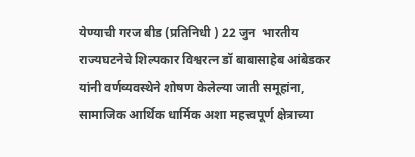येण्याची गरज बीड (प्रतिनिधी ) 22 जुन  भारतीय राज्यघटनेचे शिल्पकार विश्वरत्न डॉ बाबासाहेब आंबेडकर यांनी वर्णव्यवस्थेने शोषण केलेल्या जाती समूहांना, सामाजिक आर्थिक धार्मिक अशा महत्त्वपूर्ण क्षेत्राच्या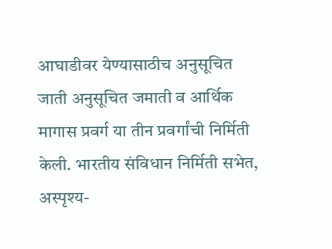आघाडीवर येण्यासाठीच अनुसूचित जाती अनुसूचित जमाती व आर्थिक मागास प्रवर्ग या तीन प्रवर्गांची निर्मिती केली. भारतीय संविधान निर्मिती सभेत, अस्पृश्य-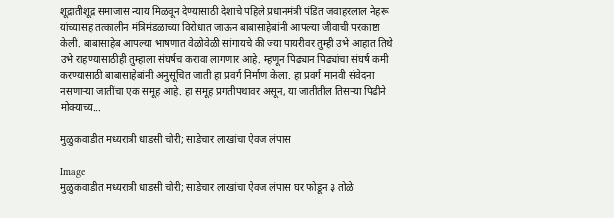शूद्रातीशूद्र समाजास न्याय मिळवून देण्यासाठी देशाचे पहिले प्रधानमंत्री पंडित जवाहरलाल नेहरू यांच्यासह तत्कालीन मंत्रिमंडळाच्या विरोधात जाऊन बाबासाहेबांनी आपल्या जीवाची परकाष्टा केली. बाबासाहेब आपल्या भाषणात वेळोवेळी सांगायचे की ज्या पायरीवर तुम्ही उभे आहात तिथे उभे राहण्यासाठीही तुम्हाला संघर्षच करावा लागणार आहे. म्हणून पिढ्यान पिढ्यांचा संघर्ष कमी करण्यासाठी बाबासाहेबांनी अनुसूचित जाती हा प्रवर्ग निर्माण केला. हा प्रवर्ग मानवी संवेदना नसणाऱ्या जातींचा एक समूह आहे. हा समूह प्रगतीपथावर असून, या जातीतील तिसऱ्या पिढीने मोक्याच्य...

मुळुकवाडीत मध्यरात्री धाडसी चोरी; साडेचार लाखांचा ऐवज लंपास

Image
मुळुकवाडीत मध्यरात्री धाडसी चोरी; साडेचार लाखांचा ऐवज लंपास घर फोडून ३ तोळे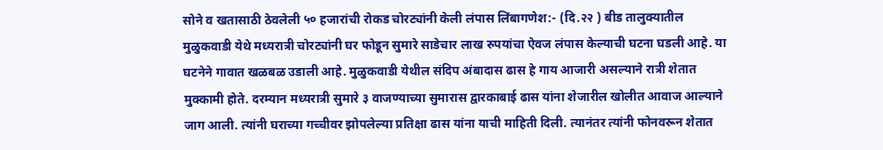सोने व खतासाठी ठेवलेली ५० हजारांची रोकड चोरट्यांनी केली लंपास लिंबागणेश:- (दि.२२ ) बीड तालुक्यातील मुळुकवाडी येथे मध्यरात्री चोरट्यांनी घर फोडून सुमारे साडेचार लाख रुपयांचा ऐवज लंपास केल्याची घटना घडली आहे. या घटनेने गावात खळबळ उडाली आहे. मुळुकवाडी येथील संदिप अंबादास ढास हे गाय आजारी असल्याने रात्री शेतात मुक्कामी होते. दरम्यान मध्यरात्री सुमारे ३ वाजण्याच्या सुमारास द्वारकाबाई ढास यांना शेजारील खोलीत आवाज आल्याने जाग आली. त्यांनी घराच्या गच्चीवर झोपलेल्या प्रतिक्षा ढास यांना याची माहिती दिली. त्यानंतर त्यांनी फोनवरून शेतात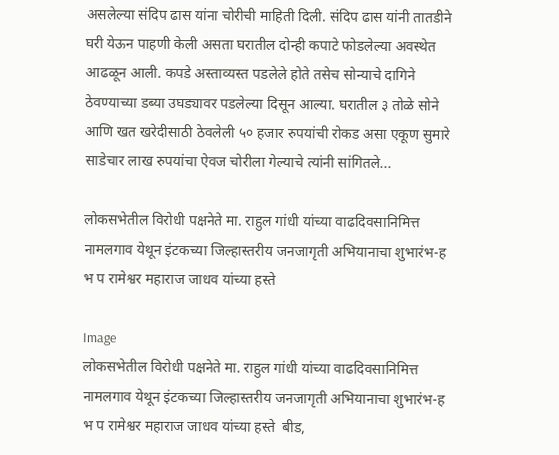असलेल्या संदिप ढास यांना चोरीची माहिती दिली. संदिप ढास यांनी तातडीने घरी येऊन पाहणी केली असता घरातील दोन्ही कपाटे फोडलेल्या अवस्थेत आढळून आली. कपडे अस्ताव्यस्त पडलेले होते तसेच सोन्याचे दागिने ठेवण्याच्या डब्या उघड्यावर पडलेल्या दिसून आल्या. घरातील ३ तोळे सोने आणि खत खरेदीसाठी ठेवलेली ५० हजार रुपयांची रोकड असा एकूण सुमारे साडेचार लाख रुपयांचा ऐवज चोरीला गेल्याचे त्यांनी सांगितले...

लोकसभेतील विरोधी पक्षनेते मा. राहुल गांधी यांच्या वाढदिवसानिमित्त नामलगाव येथून इंटकच्या जिल्हास्तरीय जनजागृती अभियानाचा शुभारंभ-ह भ प रामेश्वर महाराज जाधव यांच्या हस्ते

Image
लोकसभेतील विरोधी पक्षनेते मा. राहुल गांधी यांच्या वाढदिवसानिमित्त नामलगाव येथून इंटकच्या जिल्हास्तरीय जनजागृती अभियानाचा शुभारंभ-ह भ प रामेश्वर महाराज जाधव यांच्या हस्ते  बीड,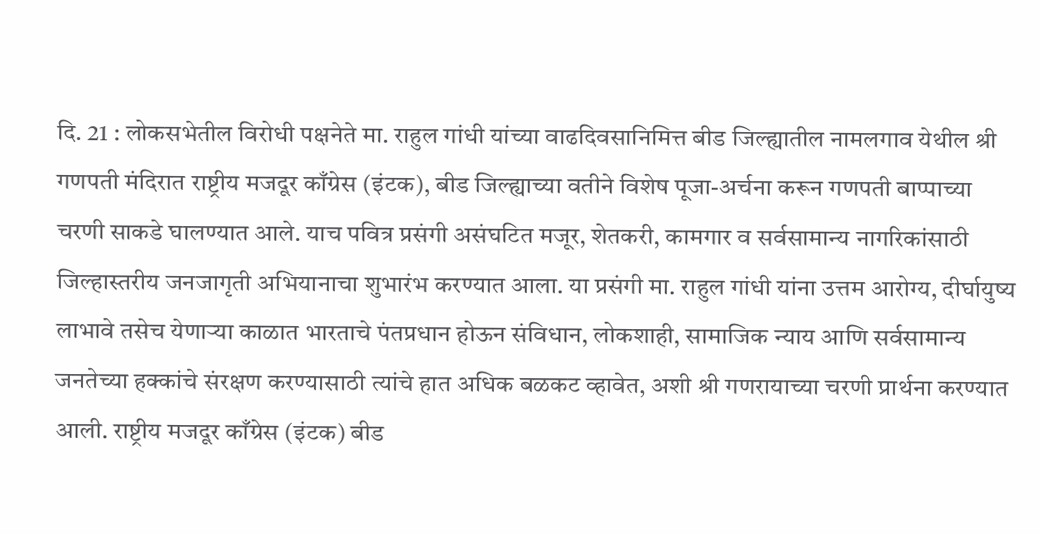दि. 21 : लोकसभेतील विरोधी पक्षनेते मा. राहुल गांधी यांच्या वाढदिवसानिमित्त बीड जिल्ह्यातील नामलगाव येथील श्री गणपती मंदिरात राष्ट्रीय मजदूर काँग्रेस (इंटक), बीड जिल्ह्याच्या वतीने विशेष पूजा-अर्चना करून गणपती बाप्पाच्या चरणी साकडे घालण्यात आले. याच पवित्र प्रसंगी असंघटित मजूर, शेतकरी, कामगार व सर्वसामान्य नागरिकांसाठी जिल्हास्तरीय जनजागृती अभियानाचा शुभारंभ करण्यात आला. या प्रसंगी मा. राहुल गांधी यांना उत्तम आरोग्य, दीर्घायुष्य लाभावे तसेच येणाऱ्या काळात भारताचे पंतप्रधान होऊन संविधान, लोकशाही, सामाजिक न्याय आणि सर्वसामान्य जनतेच्या हक्कांचे संरक्षण करण्यासाठी त्यांचे हात अधिक बळकट व्हावेत, अशी श्री गणरायाच्या चरणी प्रार्थना करण्यात आली. राष्ट्रीय मजदूर काँग्रेस (इंटक) बीड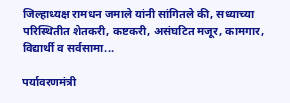जिल्हाध्यक्ष रामधन जमाले यांनी सांगितले की, सध्याच्या परिस्थितीत शेतकरी, कष्टकरी, असंघटित मजूर, कामगार, विद्यार्थी व सर्वसामा...

पर्यावरणमंत्री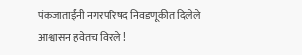पंकजाताईंनी नगरपरिषद निवडणूकीत दिलेले आश्वासन हवेतच विरले !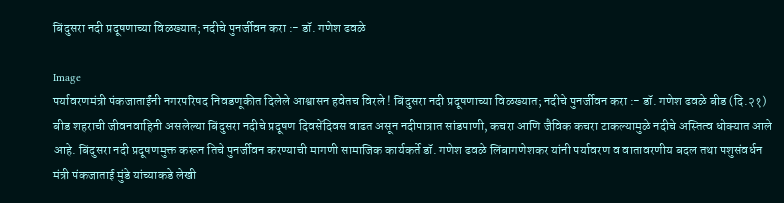बिंदुसरा नदी प्रदूषणाच्या विळख्यात; नदीचे पुनर्जीवन करा :- डॉ. गणेश ढवळे

Image
पर्यावरणमंत्री पंकजाताईंनी नगरपरिषद निवडणूकीत दिलेले आश्वासन हवेतच विरले ! बिंदुसरा नदी प्रदूषणाच्या विळख्यात; नदीचे पुनर्जीवन करा :- डॉ. गणेश ढवळे बीड (दि.२१) बीड शहराची जीवनवाहिनी असलेल्या बिंदुसरा नदीचे प्रदूषण दिवसेंदिवस वाढत असून नदीपात्रात सांडपाणी, कचरा आणि जैविक कचरा टाकल्यामुळे नदीचे अस्तित्व धोक्यात आले आहे. बिंदुसरा नदी प्रदूषणमुक्त करून तिचे पुनर्जीवन करण्याची मागणी सामाजिक कार्यकर्ते डॉ. गणेश ढवळे लिंबागणेशकर यांनी पर्यावरण व वातावरणीय बदल तथा पशुसंवर्धन मंत्री पंकजाताई मुंडे यांच्याकडे लेखी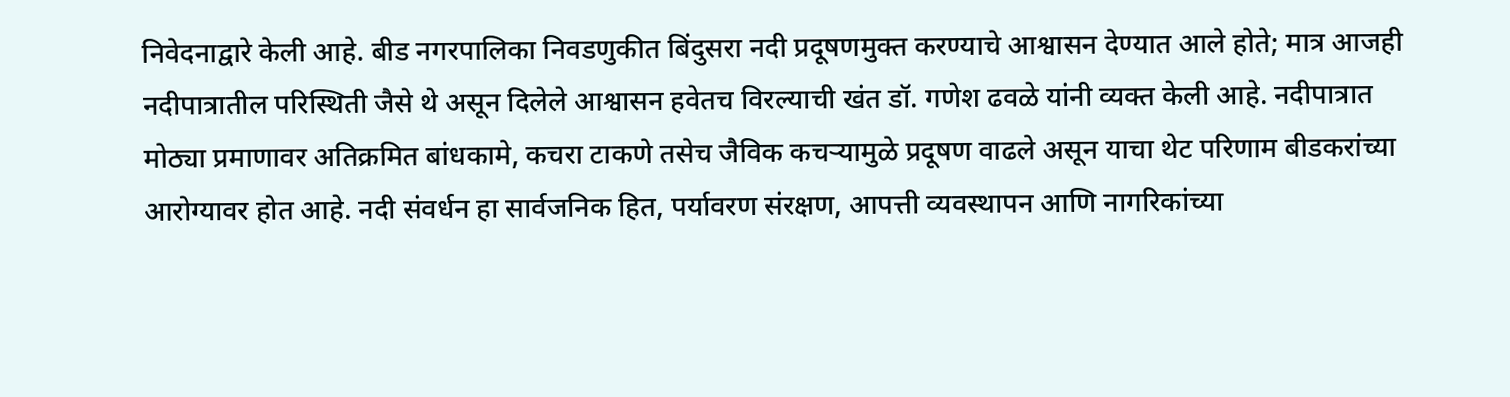निवेदनाद्वारे केली आहे. बीड नगरपालिका निवडणुकीत बिंदुसरा नदी प्रदूषणमुक्त करण्याचे आश्वासन देण्यात आले होते; मात्र आजही नदीपात्रातील परिस्थिती जैसे थे असून दिलेले आश्वासन हवेतच विरल्याची खंत डॉ. गणेश ढवळे यांनी व्यक्त केली आहे. नदीपात्रात मोठ्या प्रमाणावर अतिक्रमित बांधकामे, कचरा टाकणे तसेच जैविक कचऱ्यामुळे प्रदूषण वाढले असून याचा थेट परिणाम बीडकरांच्या आरोग्यावर होत आहे. नदी संवर्धन हा सार्वजनिक हित, पर्यावरण संरक्षण, आपत्ती व्यवस्थापन आणि नागरिकांच्या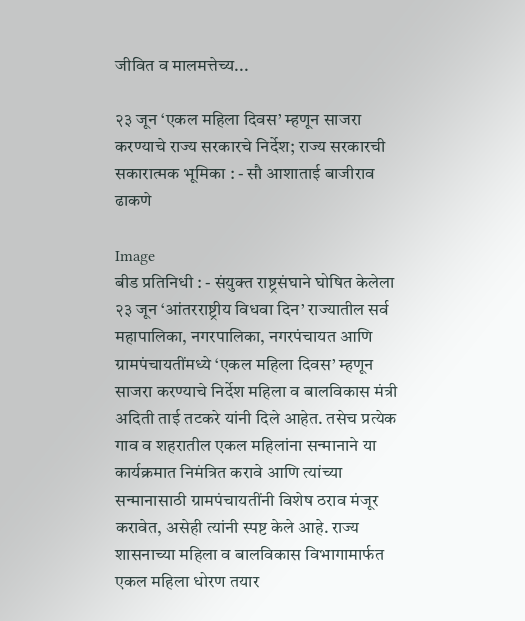जीवित व मालमत्तेच्य...

२३ जून ‘एकल महिला दिवस’ म्हणून साजरा करण्याचे राज्य सरकारचे निर्देश; राज्य सरकारची सकारात्मक भूमिका : - सौ आशाताई बाजीराव ढाकणे

Image
बीड प्रतिनिधी : - संयुक्त राष्ट्रसंघाने घोषित केलेला २३ जून ‘आंतरराष्ट्रीय विधवा दिन’ राज्यातील सर्व महापालिका, नगरपालिका, नगरपंचायत आणि ग्रामपंचायतींमध्ये ‘एकल महिला दिवस’ म्हणून साजरा करण्याचे निर्देश महिला व बालविकास मंत्री अदिती ताई तटकरे यांनी दिले आहेत. तसेच प्रत्येक गाव व शहरातील एकल महिलांना सन्मानाने या कार्यक्रमात निमंत्रित करावे आणि त्यांच्या सन्मानासाठी ग्रामपंचायतींनी विशेष ठराव मंजूर करावेत, असेही त्यांनी स्पष्ट केले आहे. राज्य शासनाच्या महिला व बालविकास विभागामार्फत एकल महिला धोरण तयार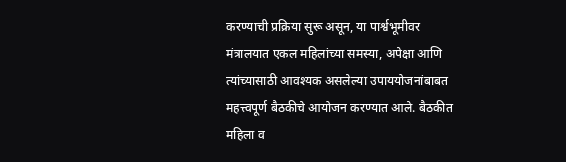करण्याची प्रक्रिया सुरू असून, या पार्श्वभूमीवर मंत्रालयात एकल महिलांच्या समस्या, अपेक्षा आणि त्यांच्यासाठी आवश्यक असलेल्या उपाययोजनांबाबत महत्त्वपूर्ण बैठकीचे आयोजन करण्यात आले. बैठकीत महिला व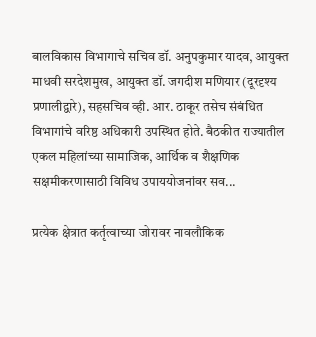बालविकास विभागाचे सचिव डॉ. अनुपकुमार यादव, आयुक्त माधवी सरदेशमुख, आयुक्त डॉ. जगदीश मणियार (दूरदृश्य प्रणालीद्वारे), सहसचिव व्ही. आर. ठाकूर तसेच संबंधित विभागांचे वरिष्ठ अधिकारी उपस्थित होते. बैठकीत राज्यातील एकल महिलांच्या सामाजिक, आर्थिक व शैक्षणिक सक्षमीकरणासाठी विविध उपाययोजनांवर सव...

प्रत्येक क्षेत्रात कर्तृत्वाच्या जोरावर नावलौकिक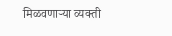मिळवणाऱ्या व्यक्ती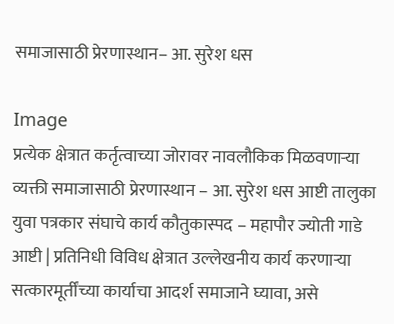समाजासाठी प्रेरणास्थान– आ. सुरेश धस

Image
प्रत्येक क्षेत्रात कर्तृत्वाच्या जोरावर नावलौकिक मिळवणाऱ्या व्यक्ती समाजासाठी प्रेरणास्थान – आ. सुरेश धस आष्टी तालुका युवा पत्रकार संघाचे कार्य कौतुकास्पद – महापौर ज्योती गाडे आष्टी | प्रतिनिधी विविध क्षेत्रात उल्लेखनीय कार्य करणाऱ्या सत्कारमूर्तींच्या कार्याचा आदर्श समाजाने घ्यावा, असे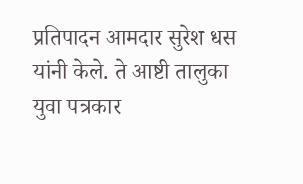प्रतिपादन आमदार सुरेश धस यांनी केले. ते आष्टी तालुका युवा पत्रकार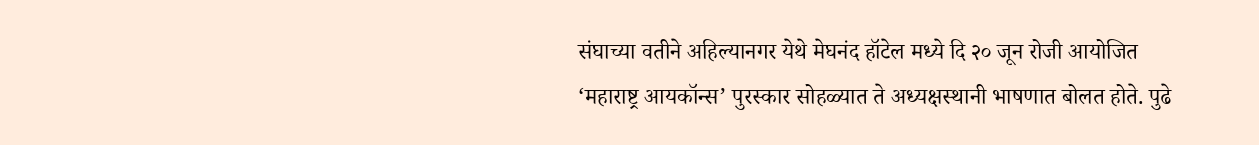संघाच्या वतीने अहिल्यानगर येथे मेघनंद हॉटेल मध्ये दि २० जून रोजी आयोजित ‘महाराष्ट्र आयकॉन्स’ पुरस्कार सोहळ्यात ते अध्यक्षस्थानी भाषणात बोलत होते. पुढे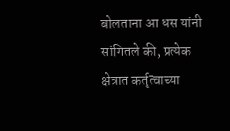बोलताना आ धस यांनी सांगितले की, प्रत्येक क्षेत्रात कर्तृत्वाच्या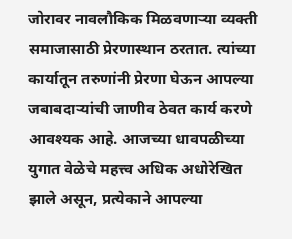जोरावर नावलौकिक मिळवणाऱ्या व्यक्ती समाजासाठी प्रेरणास्थान ठरतात. त्यांच्या कार्यातून तरुणांनी प्रेरणा घेऊन आपल्या जबाबदाऱ्यांची जाणीव ठेवत कार्य करणे आवश्यक आहे. आजच्या धावपळीच्या युगात वेळेचे महत्त्व अधिक अधोरेखित झाले असून, प्रत्येकाने आपल्या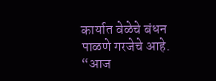कार्यात वेळेचे बंधन पाळणे गरजेचे आहे. “आज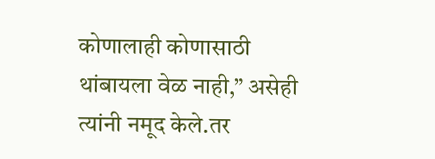कोणालाही कोणासाठी थांबायला वेळ नाही,” असेही त्यांनी नमूद केले.तर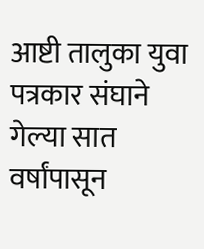आष्टी तालुका युवा पत्रकार संघाने गेल्या सात वर्षांपासून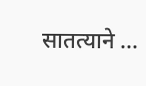सातत्याने ...